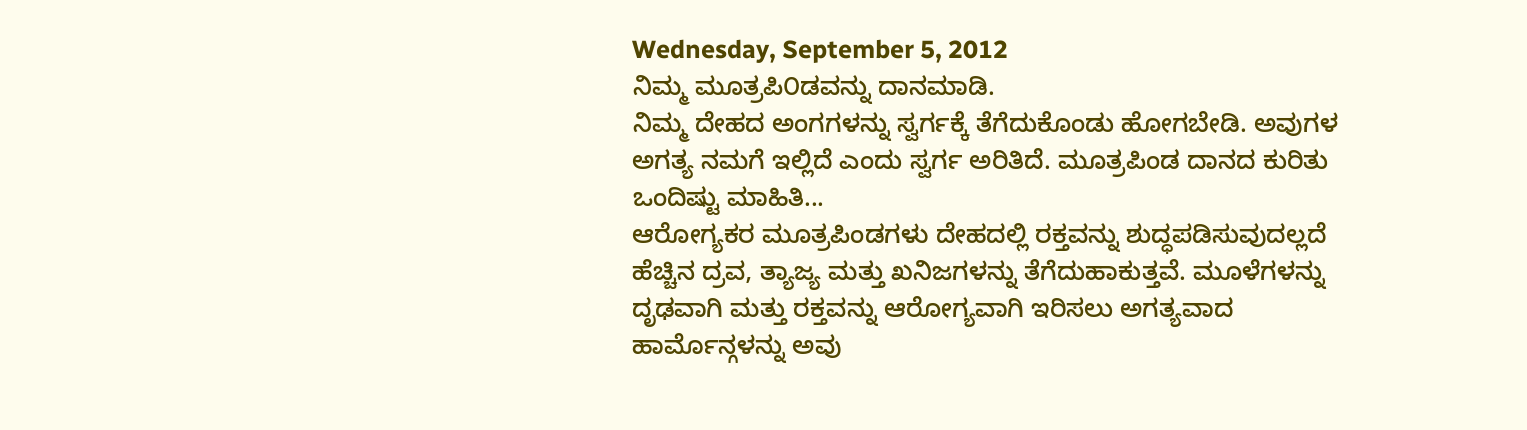Wednesday, September 5, 2012
ನಿಮ್ಮ ಮೂತ್ರಪಿ೦ಡವನ್ನು ದಾನಮಾಡಿ.
ನಿಮ್ಮ ದೇಹದ ಅಂಗಗಳನ್ನು ಸ್ವರ್ಗಕ್ಕೆ ತೆಗೆದುಕೊಂಡು ಹೋಗಬೇಡಿ. ಅವುಗಳ ಅಗತ್ಯ ನಮಗೆ ಇಲ್ಲಿದೆ ಎಂದು ಸ್ವರ್ಗ ಅರಿತಿದೆ. ಮೂತ್ರಪಿಂಡ ದಾನದ ಕುರಿತು ಒಂದಿಷ್ಟು ಮಾಹಿತಿ...
ಆರೋಗ್ಯಕರ ಮೂತ್ರಪಿಂಡಗಳು ದೇಹದಲ್ಲಿ ರಕ್ತವನ್ನು ಶುದ್ಧಪಡಿಸುವುದಲ್ಲದೆ ಹೆಚ್ಚಿನ ದ್ರವ, ತ್ಯಾಜ್ಯ ಮತ್ತು ಖನಿಜಗಳನ್ನು ತೆಗೆದುಹಾಕುತ್ತವೆ. ಮೂಳೆಗಳನ್ನು ದೃಢವಾಗಿ ಮತ್ತು ರಕ್ತವನ್ನು ಆರೋಗ್ಯವಾಗಿ ಇರಿಸಲು ಅಗತ್ಯವಾದ ಹಾರ್ಮೊನ್ಗಳನ್ನು ಅವು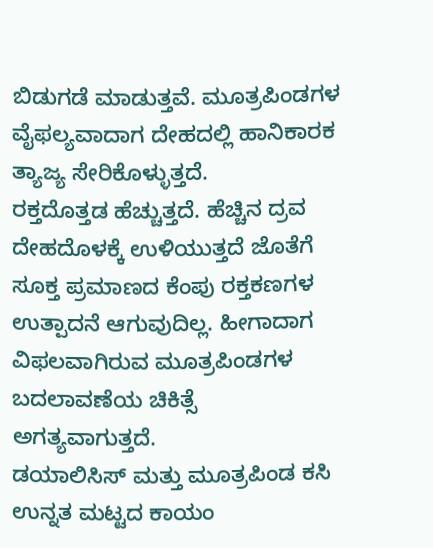ಬಿಡುಗಡೆ ಮಾಡುತ್ತವೆ. ಮೂತ್ರಪಿಂಡಗಳ ವೈಫಲ್ಯವಾದಾಗ ದೇಹದಲ್ಲಿ ಹಾನಿಕಾರಕ ತ್ಯಾಜ್ಯ ಸೇರಿಕೊಳ್ಳುತ್ತದೆ.
ರಕ್ತದೊತ್ತಡ ಹೆಚ್ಚುತ್ತದೆ. ಹೆಚ್ಚಿನ ದ್ರವ ದೇಹದೊಳಕ್ಕೆ ಉಳಿಯುತ್ತದೆ ಜೊತೆಗೆ ಸೂಕ್ತ ಪ್ರಮಾಣದ ಕೆಂಪು ರಕ್ತಕಣಗಳ ಉತ್ಪಾದನೆ ಆಗುವುದಿಲ್ಲ. ಹೀಗಾದಾಗ ವಿಫಲವಾಗಿರುವ ಮೂತ್ರಪಿಂಡಗಳ ಬದಲಾವಣೆಯ ಚಿಕಿತ್ಸೆ ಅಗತ್ಯವಾಗುತ್ತದೆ.
ಡಯಾಲಿಸಿಸ್ ಮತ್ತು ಮೂತ್ರಪಿಂಡ ಕಸಿ ಉನ್ನತ ಮಟ್ಟದ ಕಾಯಂ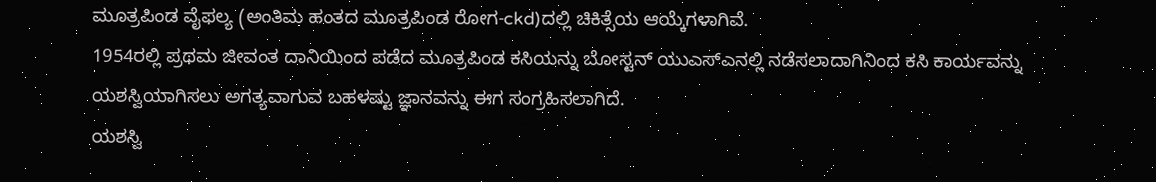ಮೂತ್ರಪಿಂಡ ವೈಫಲ್ಯ (ಅಂತಿಮ ಹಂತದ ಮೂತ್ರಪಿಂಡ ರೋಗ-ckd)ದಲ್ಲಿ ಚಿಕಿತ್ಸೆಯ ಆಯ್ಕೆಗಳಾಗಿವೆ.
1954ರಲ್ಲಿ ಪ್ರಥಮ ಜೀವಂತ ದಾನಿಯಿಂದ ಪಡೆದ ಮೂತ್ರಪಿಂಡ ಕಸಿಯನ್ನು ಬೋಸ್ಟನ್ ಯುಎಸ್ಎನಲ್ಲಿ ನಡೆಸಲಾದಾಗಿನಿಂದ ಕಸಿ ಕಾರ್ಯವನ್ನು ಯಶಸ್ವಿಯಾಗಿಸಲು ಅಗತ್ಯವಾಗುವ ಬಹಳಷ್ಟು ಜ್ಞಾನವನ್ನು ಈಗ ಸಂಗ್ರಹಿಸಲಾಗಿದೆ.
ಯಶಸ್ವಿ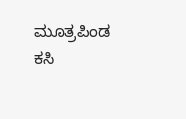ಮೂತ್ರಪಿಂಡ ಕಸಿ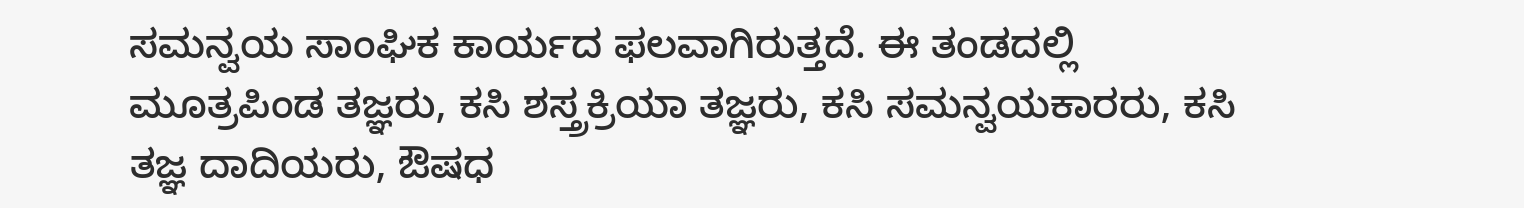ಸಮನ್ವಯ ಸಾಂಘಿಕ ಕಾರ್ಯದ ಫಲವಾಗಿರುತ್ತದೆ. ಈ ತಂಡದಲ್ಲಿ ಮೂತ್ರಪಿಂಡ ತಜ್ಞರು, ಕಸಿ ಶಸ್ತ್ರಕ್ರಿಯಾ ತಜ್ಞರು, ಕಸಿ ಸಮನ್ವಯಕಾರರು, ಕಸಿ ತಜ್ಞ ದಾದಿಯರು, ಔಷಧ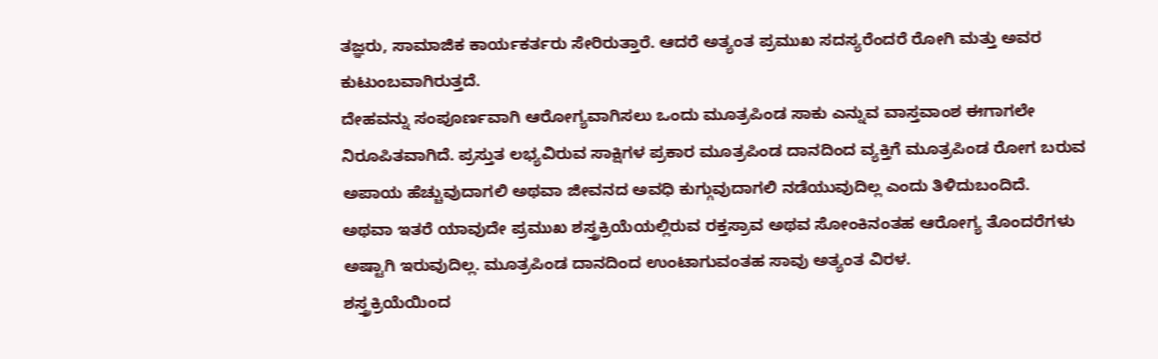ತಜ್ಞರು, ಸಾಮಾಜಿಕ ಕಾರ್ಯಕರ್ತರು ಸೇರಿರುತ್ತಾರೆ. ಆದರೆ ಅತ್ಯಂತ ಪ್ರಮುಖ ಸದಸ್ಯರೆಂದರೆ ರೋಗಿ ಮತ್ತು ಅವರ ಕುಟುಂಬವಾಗಿರುತ್ತದೆ.
ದೇಹವನ್ನು ಸಂಪೂರ್ಣವಾಗಿ ಆರೋಗ್ಯವಾಗಿಸಲು ಒಂದು ಮೂತ್ರಪಿಂಡ ಸಾಕು ಎನ್ನುವ ವಾಸ್ತವಾಂಶ ಈಗಾಗಲೇ ನಿರೂಪಿತವಾಗಿದೆ. ಪ್ರಸ್ತುತ ಲಭ್ಯವಿರುವ ಸಾಕ್ಷಿಗಳ ಪ್ರಕಾರ ಮೂತ್ರಪಿಂಡ ದಾನದಿಂದ ವ್ಯಕ್ತಿಗೆ ಮೂತ್ರಪಿಂಡ ರೋಗ ಬರುವ ಅಪಾಯ ಹೆಚ್ಚುವುದಾಗಲಿ ಅಥವಾ ಜೀವನದ ಅವಧಿ ಕುಗ್ಗುವುದಾಗಲಿ ನಡೆಯುವುದಿಲ್ಲ ಎಂದು ತಿಳಿದುಬಂದಿದೆ.
ಅಥವಾ ಇತರೆ ಯಾವುದೇ ಪ್ರಮುಖ ಶಸ್ತ್ರಕ್ರಿಯೆಯಲ್ಲಿರುವ ರಕ್ತಸ್ರಾವ ಅಥವ ಸೋಂಕಿನಂತಹ ಆರೋಗ್ಯ ತೊಂದರೆಗಳು ಅಷ್ಟಾಗಿ ಇರುವುದಿಲ್ಲ. ಮೂತ್ರಪಿಂಡ ದಾನದಿಂದ ಉಂಟಾಗುವಂತಹ ಸಾವು ಅತ್ಯಂತ ವಿರಳ.
ಶಸ್ತ್ರಕ್ರಿಯೆಯಿಂದ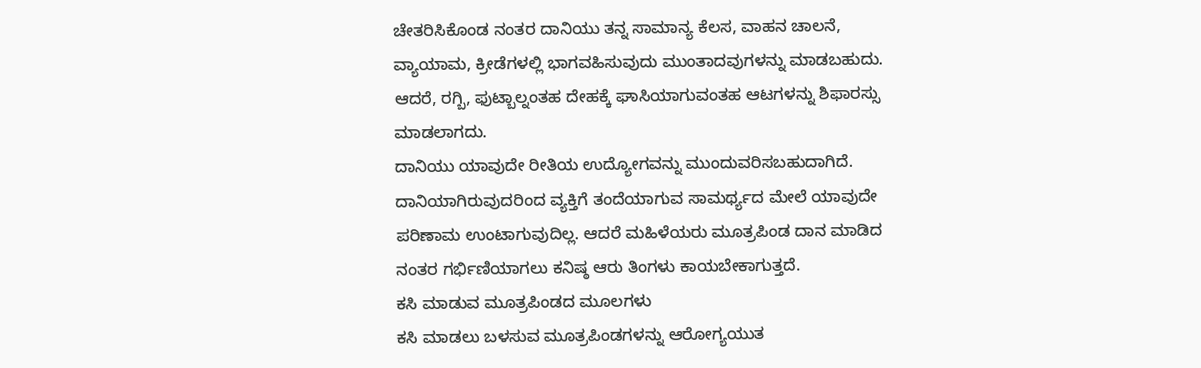ಚೇತರಿಸಿಕೊಂಡ ನಂತರ ದಾನಿಯು ತನ್ನ ಸಾಮಾನ್ಯ ಕೆಲಸ, ವಾಹನ ಚಾಲನೆ, ವ್ಯಾಯಾಮ, ಕ್ರೀಡೆಗಳಲ್ಲಿ ಭಾಗವಹಿಸುವುದು ಮುಂತಾದವುಗಳನ್ನು ಮಾಡಬಹುದು.
ಆದರೆ, ರಗ್ಬಿ, ಫುಟ್ಬಾಲ್ನಂತಹ ದೇಹಕ್ಕೆ ಘಾಸಿಯಾಗುವಂತಹ ಆಟಗಳನ್ನು ಶಿಫಾರಸ್ಸು ಮಾಡಲಾಗದು.
ದಾನಿಯು ಯಾವುದೇ ರೀತಿಯ ಉದ್ಯೋಗವನ್ನು ಮುಂದುವರಿಸಬಹುದಾಗಿದೆ. ದಾನಿಯಾಗಿರುವುದರಿಂದ ವ್ಯಕ್ತಿಗೆ ತಂದೆಯಾಗುವ ಸಾಮರ್ಥ್ಯದ ಮೇಲೆ ಯಾವುದೇ ಪರಿಣಾಮ ಉಂಟಾಗುವುದಿಲ್ಲ. ಆದರೆ ಮಹಿಳೆಯರು ಮೂತ್ರಪಿಂಡ ದಾನ ಮಾಡಿದ ನಂತರ ಗರ್ಭಿಣಿಯಾಗಲು ಕನಿಷ್ಠ ಆರು ತಿಂಗಳು ಕಾಯಬೇಕಾಗುತ್ತದೆ.
ಕಸಿ ಮಾಡುವ ಮೂತ್ರಪಿಂಡದ ಮೂಲಗಳು
ಕಸಿ ಮಾಡಲು ಬಳಸುವ ಮೂತ್ರಪಿಂಡಗಳನ್ನು ಆರೋಗ್ಯಯುತ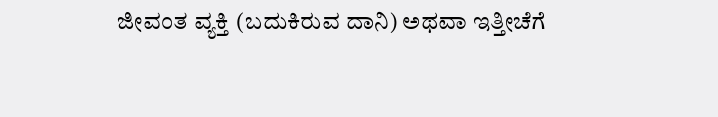ಜೀವಂತ ವ್ಯಕ್ತಿ (ಬದುಕಿರುವ ದಾನಿ) ಅಥವಾ ಇತ್ತೀಚೆಗೆ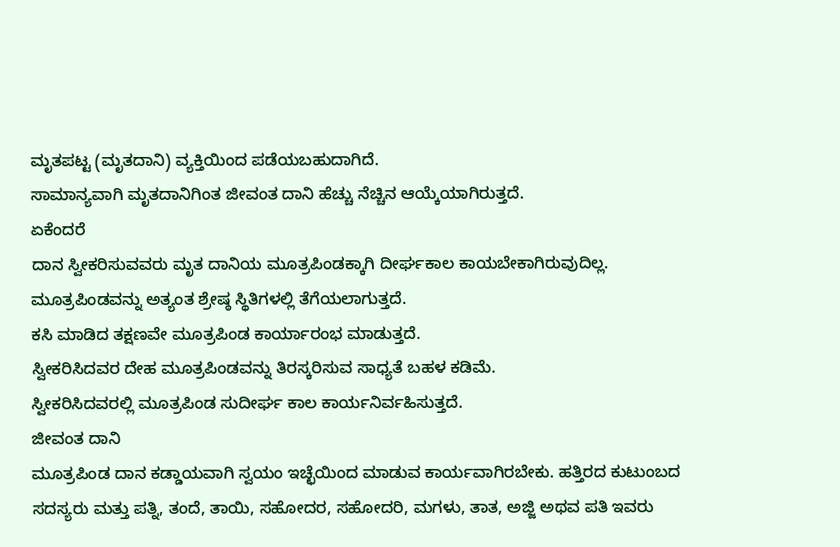ಮೃತಪಟ್ಟ (ಮೃತದಾನಿ) ವ್ಯಕ್ತಿಯಿಂದ ಪಡೆಯಬಹುದಾಗಿದೆ.
ಸಾಮಾನ್ಯವಾಗಿ ಮೃತದಾನಿಗಿಂತ ಜೀವಂತ ದಾನಿ ಹೆಚ್ಚು ನೆಚ್ಚಿನ ಆಯ್ಕೆಯಾಗಿರುತ್ತದೆ.
ಏಕೆಂದರೆ
ದಾನ ಸ್ವೀಕರಿಸುವವರು ಮೃತ ದಾನಿಯ ಮೂತ್ರಪಿಂಡಕ್ಕಾಗಿ ದೀರ್ಘಕಾಲ ಕಾಯಬೇಕಾಗಿರುವುದಿಲ್ಲ.
ಮೂತ್ರಪಿಂಡವನ್ನು ಅತ್ಯಂತ ಶ್ರೇಷ್ಠ ಸ್ಥಿತಿಗಳಲ್ಲಿ ತೆಗೆಯಲಾಗುತ್ತದೆ.
ಕಸಿ ಮಾಡಿದ ತಕ್ಷಣವೇ ಮೂತ್ರಪಿಂಡ ಕಾರ್ಯಾರಂಭ ಮಾಡುತ್ತದೆ.
ಸ್ವೀಕರಿಸಿದವರ ದೇಹ ಮೂತ್ರಪಿಂಡವನ್ನು ತಿರಸ್ಕರಿಸುವ ಸಾಧ್ಯತೆ ಬಹಳ ಕಡಿಮೆ.
ಸ್ವೀಕರಿಸಿದವರಲ್ಲಿ ಮೂತ್ರಪಿಂಡ ಸುದೀರ್ಘ ಕಾಲ ಕಾರ್ಯನಿರ್ವಹಿಸುತ್ತದೆ.
ಜೀವಂತ ದಾನಿ
ಮೂತ್ರಪಿಂಡ ದಾನ ಕಡ್ಡಾಯವಾಗಿ ಸ್ವಯಂ ಇಚ್ಛೆಯಿಂದ ಮಾಡುವ ಕಾರ್ಯವಾಗಿರಬೇಕು. ಹತ್ತಿರದ ಕುಟುಂಬದ ಸದಸ್ಯರು ಮತ್ತು ಪತ್ನಿ, ತಂದೆ, ತಾಯಿ, ಸಹೋದರ, ಸಹೋದರಿ, ಮಗಳು, ತಾತ, ಅಜ್ಜಿ ಅಥವ ಪತಿ ಇವರು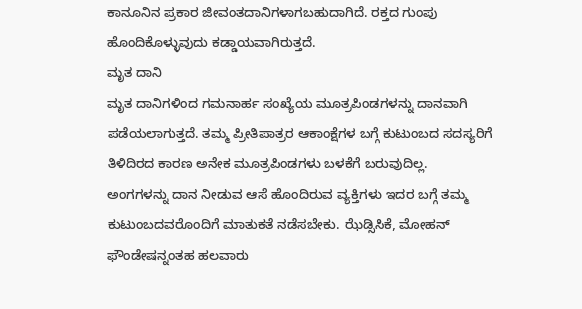ಕಾನೂನಿನ ಪ್ರಕಾರ ಜೀವಂತದಾನಿಗಳಾಗಬಹುದಾಗಿದೆ. ರಕ್ತದ ಗುಂಪು ಹೊಂದಿಕೊಳ್ಳುವುದು ಕಡ್ಡಾಯವಾಗಿರುತ್ತದೆ.
ಮೃತ ದಾನಿ
ಮೃತ ದಾನಿಗಳಿಂದ ಗಮನಾರ್ಹ ಸಂಖ್ಯೆಯ ಮೂತ್ರಪಿಂಡಗಳನ್ನು ದಾನವಾಗಿ ಪಡೆಯಲಾಗುತ್ತದೆ. ತಮ್ಮ ಪ್ರೀತಿಪಾತ್ರರ ಆಕಾಂಕ್ಷೆಗಳ ಬಗ್ಗೆ ಕುಟುಂಬದ ಸದಸ್ಯರಿಗೆ ತಿಳಿದಿರದ ಕಾರಣ ಅನೇಕ ಮೂತ್ರಪಿಂಡಗಳು ಬಳಕೆಗೆ ಬರುವುದಿಲ್ಲ.
ಅಂಗಗಳನ್ನು ದಾನ ನೀಡುವ ಆಸೆ ಹೊಂದಿರುವ ವ್ಯಕ್ತಿಗಳು ಇದರ ಬಗ್ಗೆ ತಮ್ಮ ಕುಟುಂಬದವರೊಂದಿಗೆ ಮಾತುಕತೆ ನಡೆಸಬೇಕು. ಝೆಡ್ಸಿಸಿಕೆ, ಮೋಹನ್ ಫೌಂಡೇಷನ್ನಂತಹ ಹಲವಾರು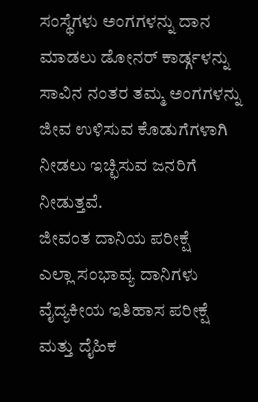ಸಂಸ್ಥೆಗಳು ಅಂಗಗಳನ್ನು ದಾನ ಮಾಡಲು ಡೋನರ್ ಕಾರ್ಡ್ಗಳನ್ನು ಸಾವಿನ ನಂತರ ತಮ್ಮ ಅಂಗಗಳನ್ನು ಜೀವ ಉಳಿಸುವ ಕೊಡುಗೆಗಳಾಗಿ ನೀಡಲು ಇಚ್ಛಿಸುವ ಜನರಿಗೆ ನೀಡುತ್ತವೆ.
ಜೀವಂತ ದಾನಿಯ ಪರೀಕ್ಷೆ
ಎಲ್ಲಾ ಸಂಭಾವ್ಯ ದಾನಿಗಳು ವೈದ್ಯಕೀಯ ಇತಿಹಾಸ ಪರೀಕ್ಷೆ ಮತ್ತು ದೈಹಿಕ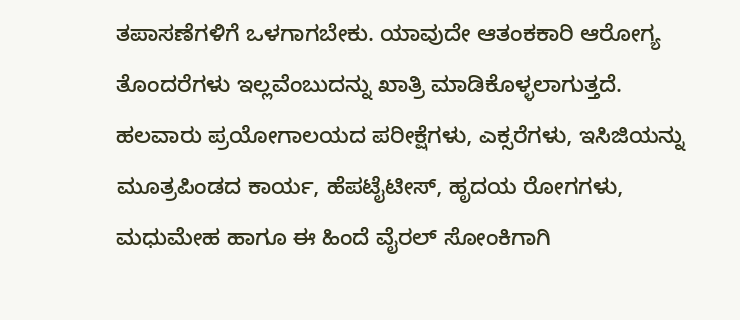ತಪಾಸಣೆಗಳಿಗೆ ಒಳಗಾಗಬೇಕು. ಯಾವುದೇ ಆತಂಕಕಾರಿ ಆರೋಗ್ಯ ತೊಂದರೆಗಳು ಇಲ್ಲವೆಂಬುದನ್ನು ಖಾತ್ರಿ ಮಾಡಿಕೊಳ್ಳಲಾಗುತ್ತದೆ.
ಹಲವಾರು ಪ್ರಯೋಗಾಲಯದ ಪರೀಕ್ಷೆಗಳು, ಎಕ್ಸರೆಗಳು, ಇಸಿಜಿಯನ್ನು ಮೂತ್ರಪಿಂಡದ ಕಾರ್ಯ, ಹೆಪಟೈಟೀಸ್, ಹೃದಯ ರೋಗಗಳು, ಮಧುಮೇಹ ಹಾಗೂ ಈ ಹಿಂದೆ ವೈರಲ್ ಸೋಂಕಿಗಾಗಿ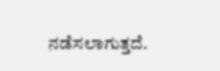ನಡೆಸಲಾಗುತ್ತದೆ.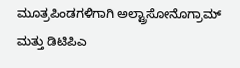ಮೂತ್ರಪಿಂಡಗಳಿಗಾಗಿ ಅಲ್ಟ್ರಾಸೋನೊಗ್ರಾಮ್ ಮತ್ತು ಡಿಟಿಪಿಎ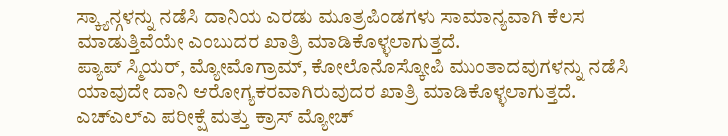ಸ್ಕ್ಯಾನ್ಗಳನ್ನು ನಡೆಸಿ ದಾನಿಯ ಎರಡು ಮೂತ್ರಪಿಂಡಗಳು ಸಾಮಾನ್ಯವಾಗಿ ಕೆಲಸ ಮಾಡುತ್ತಿವೆಯೇ ಎಂಬುದರ ಖಾತ್ರಿ ಮಾಡಿಕೊಳ್ಳಲಾಗುತ್ತದೆ.
ಪ್ಯಾಪ್ ಸ್ಮಿಯರ್, ಮ್ಯೋಮೊಗ್ರಾಮ್, ಕೋಲೊನೊಸ್ಕೋಪಿ ಮುಂತಾದವುಗಳನ್ನು ನಡೆಸಿ ಯಾವುದೇ ದಾನಿ ಆರೋಗ್ಯಕರವಾಗಿರುವುದರ ಖಾತ್ರಿ ಮಾಡಿಕೊಳ್ಳಲಾಗುತ್ತದೆ. ಎಚ್ಎಲ್ಎ ಪರೀಕ್ಷೆ ಮತ್ತು ಕ್ರಾಸ್ ಮ್ಯೋಚ್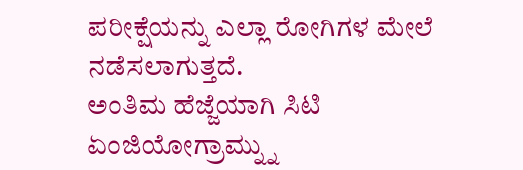ಪರೀಕ್ಷೆಯನ್ನು ಎಲ್ಲಾ ರೋಗಿಗಳ ಮೇಲೆ ನಡೆಸಲಾಗುತ್ತದೆ.
ಅಂತಿಮ ಹೆಜ್ಜೆಯಾಗಿ ಸಿಟಿ ಏಂಜಿಯೋಗ್ರಾಮ್ನ್ನು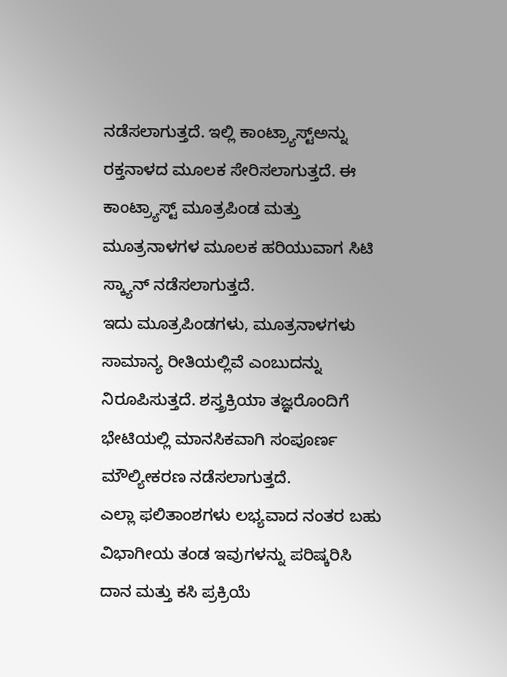ನಡೆಸಲಾಗುತ್ತದೆ. ಇಲ್ಲಿ ಕಾಂಟ್ರ್ಯಾಸ್ಟ್ಅನ್ನು ರಕ್ತನಾಳದ ಮೂಲಕ ಸೇರಿಸಲಾಗುತ್ತದೆ. ಈ ಕಾಂಟ್ರ್ಯಾಸ್ಟ್ ಮೂತ್ರಪಿಂಡ ಮತ್ತು ಮೂತ್ರನಾಳಗಳ ಮೂಲಕ ಹರಿಯುವಾಗ ಸಿಟಿ ಸ್ಕ್ಯಾನ್ ನಡೆಸಲಾಗುತ್ತದೆ.
ಇದು ಮೂತ್ರಪಿಂಡಗಳು, ಮೂತ್ರನಾಳಗಳು ಸಾಮಾನ್ಯ ರೀತಿಯಲ್ಲಿವೆ ಎಂಬುದನ್ನು ನಿರೂಪಿಸುತ್ತದೆ. ಶಸ್ತ್ರಕ್ರಿಯಾ ತಜ್ಞರೊಂದಿಗೆ ಭೇಟಿಯಲ್ಲಿ ಮಾನಸಿಕವಾಗಿ ಸಂಪೂರ್ಣ ಮೌಲ್ಯೀಕರಣ ನಡೆಸಲಾಗುತ್ತದೆ.
ಎಲ್ಲಾ ಫಲಿತಾಂಶಗಳು ಲಭ್ಯವಾದ ನಂತರ ಬಹು ವಿಭಾಗೀಯ ತಂಡ ಇವುಗಳನ್ನು ಪರಿಷ್ಕರಿಸಿ ದಾನ ಮತ್ತು ಕಸಿ ಪ್ರಕ್ರಿಯೆ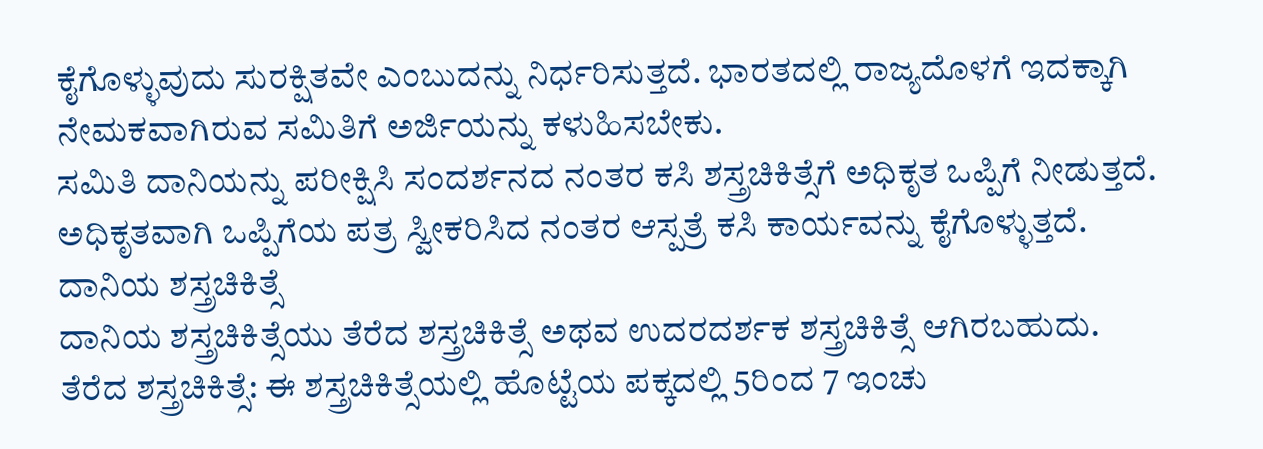ಕೈಗೊಳ್ಳುವುದು ಸುರಕ್ಷಿತವೇ ಎಂಬುದನ್ನು ನಿರ್ಧರಿಸುತ್ತದೆ. ಭಾರತದಲ್ಲಿ ರಾಜ್ಯದೊಳಗೆ ಇದಕ್ಕಾಗಿ ನೇಮಕವಾಗಿರುವ ಸಮಿತಿಗೆ ಅರ್ಜಿಯನ್ನು ಕಳುಹಿಸಬೇಕು.
ಸಮಿತಿ ದಾನಿಯನ್ನು ಪರೀಕ್ಷಿಸಿ ಸಂದರ್ಶನದ ನಂತರ ಕಸಿ ಶಸ್ತ್ರಚಿಕಿತ್ಸೆಗೆ ಅಧಿಕೃತ ಒಪ್ಪಿಗೆ ನೀಡುತ್ತದೆ. ಅಧಿಕೃತವಾಗಿ ಒಪ್ಪಿಗೆಯ ಪತ್ರ ಸ್ವೀಕರಿಸಿದ ನಂತರ ಆಸ್ಪತ್ರೆ ಕಸಿ ಕಾರ್ಯವನ್ನು ಕೈಗೊಳ್ಳುತ್ತದೆ.
ದಾನಿಯ ಶಸ್ತ್ರಚಿಕಿತ್ಸೆ
ದಾನಿಯ ಶಸ್ತ್ರಚಿಕಿತ್ಸೆಯು ತೆರೆದ ಶಸ್ತ್ರಚಿಕಿತ್ಸೆ ಅಥವ ಉದರದರ್ಶಕ ಶಸ್ತ್ರಚಿಕಿತ್ಸೆ ಆಗಿರಬಹುದು.
ತೆರೆದ ಶಸ್ತ್ರಚಿಕಿತ್ಸೆ: ಈ ಶಸ್ತ್ರಚಿಕಿತ್ಸೆಯಲ್ಲಿ ಹೊಟ್ಟೆಯ ಪಕ್ಕದಲ್ಲಿ 5ರಿಂದ 7 ಇಂಚು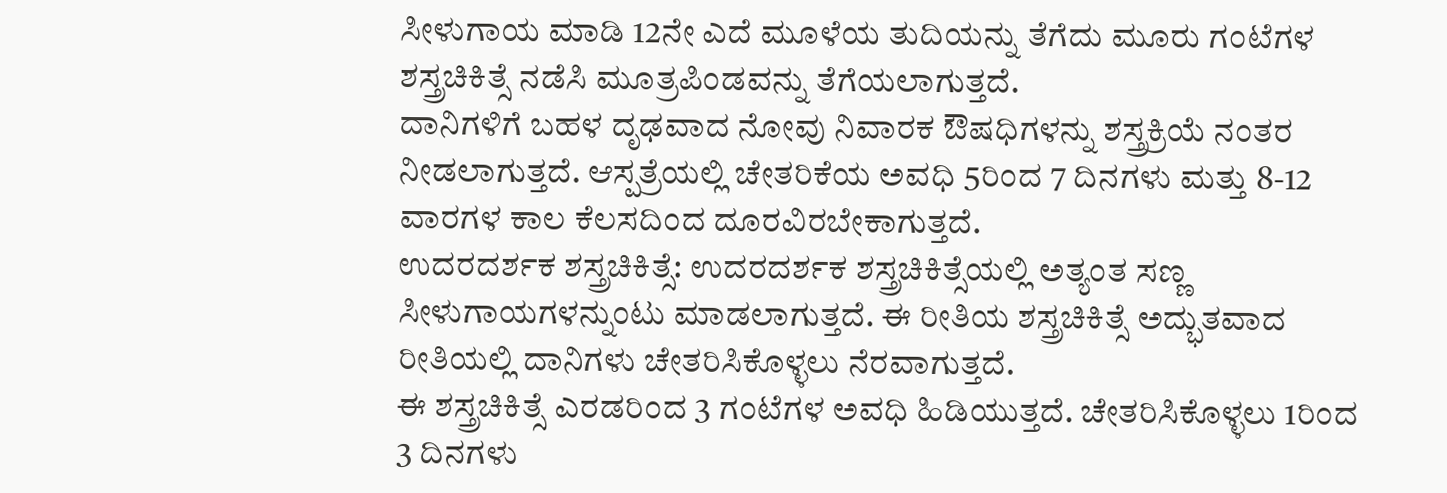ಸೀಳುಗಾಯ ಮಾಡಿ 12ನೇ ಎದೆ ಮೂಳೆಯ ತುದಿಯನ್ನು ತೆಗೆದು ಮೂರು ಗಂಟೆಗಳ ಶಸ್ತ್ರಚಿಕಿತ್ಸೆ ನಡೆಸಿ ಮೂತ್ರಪಿಂಡವನ್ನು ತೆಗೆಯಲಾಗುತ್ತದೆ.
ದಾನಿಗಳಿಗೆ ಬಹಳ ದೃಢವಾದ ನೋವು ನಿವಾರಕ ಔಷಧಿಗಳನ್ನು ಶಸ್ತ್ರಕ್ರಿಯೆ ನಂತರ ನೀಡಲಾಗುತ್ತದೆ. ಆಸ್ಪತ್ರೆಯಲ್ಲಿ ಚೇತರಿಕೆಯ ಅವಧಿ 5ರಿಂದ 7 ದಿನಗಳು ಮತ್ತು 8-12 ವಾರಗಳ ಕಾಲ ಕೆಲಸದಿಂದ ದೂರವಿರಬೇಕಾಗುತ್ತದೆ.
ಉದರದರ್ಶಕ ಶಸ್ತ್ರಚಿಕಿತ್ಸೆ: ಉದರದರ್ಶಕ ಶಸ್ತ್ರಚಿಕಿತ್ಸೆಯಲ್ಲಿ ಅತ್ಯಂತ ಸಣ್ಣ ಸೀಳುಗಾಯಗಳನ್ನುಂಟು ಮಾಡಲಾಗುತ್ತದೆ. ಈ ರೀತಿಯ ಶಸ್ತ್ರಚಿಕಿತ್ಸೆ ಅದ್ಭುತವಾದ ರೀತಿಯಲ್ಲಿ ದಾನಿಗಳು ಚೇತರಿಸಿಕೊಳ್ಳಲು ನೆರವಾಗುತ್ತದೆ.
ಈ ಶಸ್ತ್ರಚಿಕಿತ್ಸೆ ಎರಡರಿಂದ 3 ಗಂಟೆಗಳ ಅವಧಿ ಹಿಡಿಯುತ್ತದೆ. ಚೇತರಿಸಿಕೊಳ್ಳಲು 1ರಿಂದ 3 ದಿನಗಳು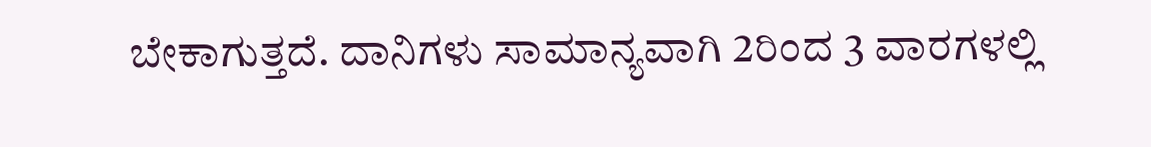ಬೇಕಾಗುತ್ತದೆ. ದಾನಿಗಳು ಸಾಮಾನ್ಯವಾಗಿ 2ರಿಂದ 3 ವಾರಗಳಲ್ಲಿ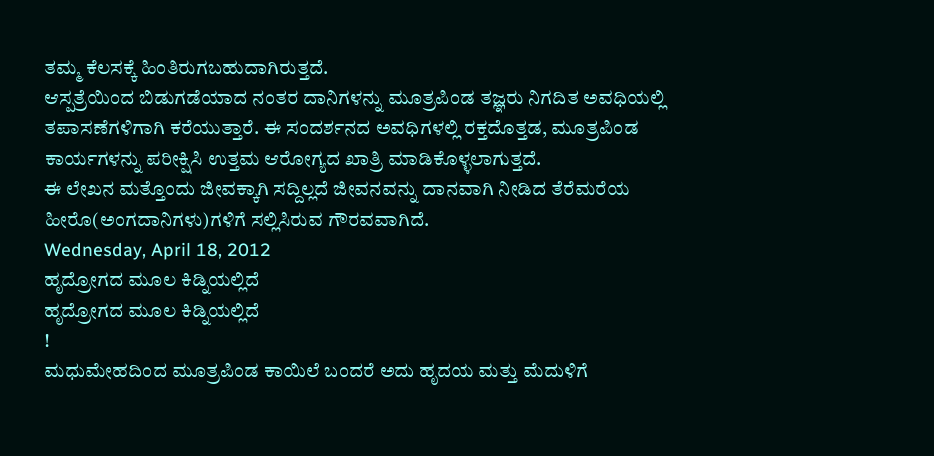ತಮ್ಮ ಕೆಲಸಕ್ಕೆ ಹಿಂತಿರುಗಬಹುದಾಗಿರುತ್ತದೆ.
ಆಸ್ಪತ್ರೆಯಿಂದ ಬಿಡುಗಡೆಯಾದ ನಂತರ ದಾನಿಗಳನ್ನು ಮೂತ್ರಪಿಂಡ ತಜ್ಞರು ನಿಗದಿತ ಅವಧಿಯಲ್ಲಿ ತಪಾಸಣೆಗಳಿಗಾಗಿ ಕರೆಯುತ್ತಾರೆ. ಈ ಸಂದರ್ಶನದ ಅವಧಿಗಳಲ್ಲಿ ರಕ್ತದೊತ್ತಡ, ಮೂತ್ರಪಿಂಡ ಕಾರ್ಯಗಳನ್ನು ಪರೀಕ್ಷಿಸಿ ಉತ್ತಮ ಆರೋಗ್ಯದ ಖಾತ್ರಿ ಮಾಡಿಕೊಳ್ಳಲಾಗುತ್ತದೆ.
ಈ ಲೇಖನ ಮತ್ತೊಂದು ಜೀವಕ್ಕಾಗಿ ಸದ್ದಿಲ್ಲದೆ ಜೀವನವನ್ನು ದಾನವಾಗಿ ನೀಡಿದ ತೆರೆಮರೆಯ ಹೀರೊ(ಅಂಗದಾನಿಗಳು)ಗಳಿಗೆ ಸಲ್ಲಿಸಿರುವ ಗೌರವವಾಗಿದೆ.
Wednesday, April 18, 2012
ಹೃದ್ರೋಗದ ಮೂಲ ಕಿಡ್ನಿಯಲ್ಲಿದೆ
ಹೃದ್ರೋಗದ ಮೂಲ ಕಿಡ್ನಿಯಲ್ಲಿದೆ
!
ಮಧುಮೇಹದಿಂದ ಮೂತ್ರಪಿಂಡ ಕಾಯಿಲೆ ಬಂದರೆ ಅದು ಹೃದಯ ಮತ್ತು ಮೆದುಳಿಗೆ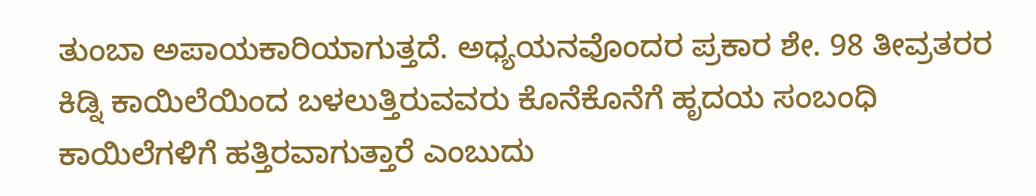ತುಂಬಾ ಅಪಾಯಕಾರಿಯಾಗುತ್ತದೆ. ಅಧ್ಯಯನವೊಂದರ ಪ್ರಕಾರ ಶೇ. 98 ತೀವ್ರತರರ ಕಿಡ್ನಿ ಕಾಯಿಲೆಯಿಂದ ಬಳಲುತ್ತಿರುವವರು ಕೊನೆಕೊನೆಗೆ ಹೃದಯ ಸಂಬಂಧಿ ಕಾಯಿಲೆಗಳಿಗೆ ಹತ್ತಿರವಾಗುತ್ತಾರೆ ಎಂಬುದು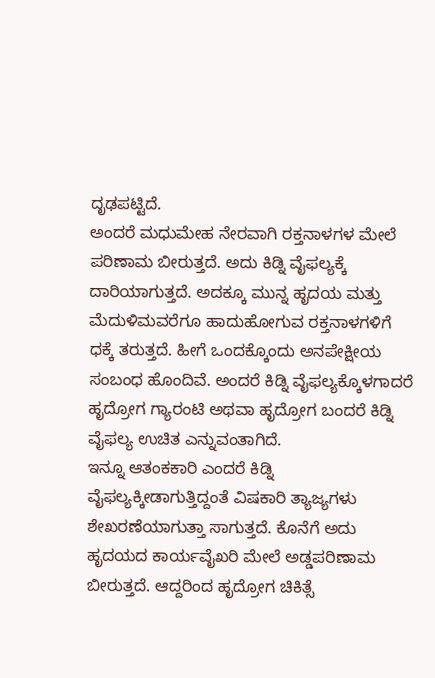ದೃಢಪಟ್ಟಿದೆ.
ಅಂದರೆ ಮಧುಮೇಹ ನೇರವಾಗಿ ರಕ್ತನಾಳಗಳ ಮೇಲೆ ಪರಿಣಾಮ ಬೀರುತ್ತದೆ. ಅದು ಕಿಡ್ನಿ ವೈಫಲ್ಯಕ್ಕೆ ದಾರಿಯಾಗುತ್ತದೆ. ಅದಕ್ಕೂ ಮುನ್ನ ಹೃದಯ ಮತ್ತು ಮೆದುಳಿಮವರೆಗೂ ಹಾದುಹೋಗುವ ರಕ್ತನಾಳಗಳಿಗೆ ಧಕ್ಕೆ ತರುತ್ತದೆ. ಹೀಗೆ ಒಂದಕ್ಕೊಂದು ಅನಪೇಕ್ಷೀಯ ಸಂಬಂಧ ಹೊಂದಿವೆ. ಅಂದರೆ ಕಿಡ್ನಿ ವೈಫಲ್ಯಕ್ಕೊಳಗಾದರೆ ಹೃದ್ರೋಗ ಗ್ಯಾರಂಟಿ ಅಥವಾ ಹೃದ್ರೋಗ ಬಂದರೆ ಕಿಡ್ನಿ ವೈಫಲ್ಯ ಉಚಿತ ಎನ್ನುವಂತಾಗಿದೆ.
ಇನ್ನೂ ಆತಂಕಕಾರಿ ಎಂದರೆ ಕಿಡ್ನಿ ವೈಫಲ್ಯಕ್ಕೀಡಾಗುತ್ತಿದ್ದಂತೆ ವಿಷಕಾರಿ ತ್ಯಾಜ್ಯಗಳು ಶೇಖರಣೆಯಾಗುತ್ತಾ ಸಾಗುತ್ತದೆ. ಕೊನೆಗೆ ಅದು ಹೃದಯದ ಕಾರ್ಯವೈಖರಿ ಮೇಲೆ ಅಡ್ಡಪರಿಣಾಮ ಬೀರುತ್ತದೆ. ಆದ್ದರಿಂದ ಹೃದ್ರೋಗ ಚಿಕಿತ್ಸೆ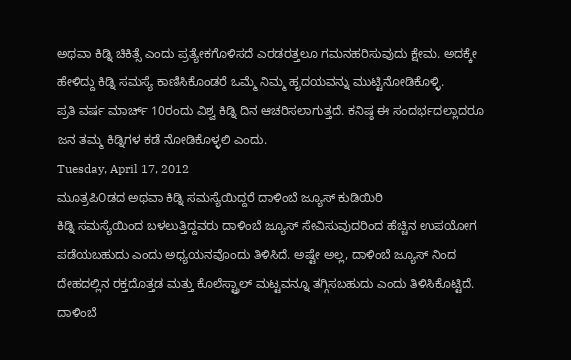ಅಥವಾ ಕಿಡ್ನಿ ಚಿಕಿತ್ಸೆ ಎಂದು ಪ್ರತ್ಯೇಕಗೊಳಿಸದೆ ಎರಡರತ್ತಲೂ ಗಮನಹರಿಸುವುದು ಕ್ಷೇಮ. ಅದಕ್ಕೇ ಹೇಳಿದ್ದು ಕಿಡ್ನಿ ಸಮಸ್ಯೆ ಕಾಣಿಸಿಕೊಂಡರೆ ಒಮ್ಮೆ ನಿಮ್ಮ ಹೃದಯವನ್ನು ಮುಟ್ಟಿನೋಡಿಕೊಳ್ಳಿ.
ಪ್ರತಿ ವರ್ಷ ಮಾರ್ಚ್ 10ರಂದು ವಿಶ್ವ ಕಿಡ್ನಿ ದಿನ ಆಚರಿಸಲಾಗುತ್ತದೆ. ಕನಿಷ್ಠ ಈ ಸಂದರ್ಭದಲ್ಲಾದರೂ ಜನ ತಮ್ಮ ಕಿಡ್ನಿಗಳ ಕಡೆ ನೋಡಿಕೊಳ್ಳಲಿ ಎಂದು.
Tuesday, April 17, 2012
ಮೂತ್ರಪಿ೦ಡದ ಅಥವಾ ಕಿಡ್ನಿ ಸಮಸ್ಯೆಯಿದ್ದರೆ ದಾಳಿಂಬೆ ಜ್ಯೂಸ್ ಕುಡಿಯಿರಿ
ಕಿಡ್ನಿ ಸಮಸ್ಯೆಯಿಂದ ಬಳಲುತ್ತಿದ್ದವರು ದಾಳಿಂಬೆ ಜ್ಯೂಸ್ ಸೇವಿಸುವುದರಿಂದ ಹೆಚ್ಚಿನ ಉಪಯೋಗ ಪಡೆಯಬಹುದು ಎಂದು ಅಧ್ಯಯನವೊಂದು ತಿಳಿಸಿದೆ. ಅಷ್ಟೇ ಅಲ್ಲ, ದಾಳಿಂಬೆ ಜ್ಯೂಸ್ ನಿಂದ ದೇಹದಲ್ಲಿನ ರಕ್ತದೊತ್ತಡ ಮತ್ತು ಕೊಲೆಸ್ಟ್ರಾಲ್ ಮಟ್ಟವನ್ನೂ ತಗ್ಗಿಸಬಹುದು ಎಂದು ತಿಳಿಸಿಕೊಟ್ಟಿದೆ.
ದಾಳಿಂಬೆ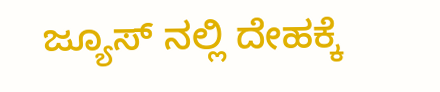ಜ್ಯೂಸ್ ನಲ್ಲಿ ದೇಹಕ್ಕೆ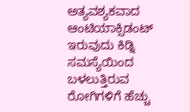ಅತ್ಯವಶ್ಯಕವಾದ ಆಂಟಿಯಾಕ್ಸಿಡಂಟ್ ಇರುವುದು ಕಿಡ್ನಿ ಸಮಸ್ಯೆಯಿಂದ ಬಳಲುತ್ತಿರುವ ರೋಗಿಗಳಿಗೆ ಹೆಚ್ಚು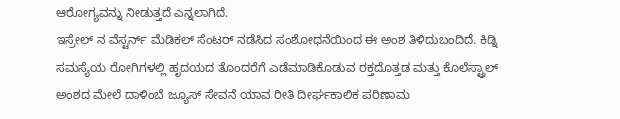ಆರೋಗ್ಯವನ್ನು ನೀಡುತ್ತದೆ ಎನ್ನಲಾಗಿದೆ.
ಇಸ್ರೇಲ್ ನ ವೆಸ್ಟರ್ನ್ ಮೆಡಿಕಲ್ ಸೆಂಟರ್ ನಡೆಸಿದ ಸಂಶೋಧನೆಯಿಂದ ಈ ಅಂಶ ತಿಳಿದುಬಂದಿದೆ. ಕಿಡ್ನಿ ಸಮಸ್ಯೆಯ ರೋಗಿಗಳಲ್ಲಿ ಹೃದಯದ ತೊಂದರೆಗೆ ಎಡೆಮಾಡಿಕೊಡುವ ರಕ್ತದೊತ್ತಡ ಮತ್ತು ಕೊಲೆಸ್ಟ್ರಾಲ್ ಅಂಶದ ಮೇಲೆ ದಾಳಿಂಬೆ ಜ್ಯೂಸ್ ಸೇವನೆ ಯಾವ ರೀತಿ ದೀರ್ಘಕಾಲಿಕ ಪರಿಣಾಮ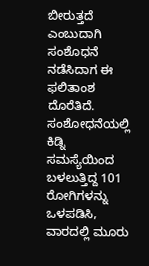ಬೀರುತ್ತದೆ ಎಂಬುದಾಗಿ ಸಂಶೊಧನೆ ನಡೆಸಿದಾಗ ಈ ಫಲಿತಾಂಶ ದೊರೆತಿದೆ.
ಸಂಶೋಧನೆಯಲ್ಲಿ ಕಿಡ್ನಿ ಸಮಸ್ಯೆಯಿಂದ ಬಳಲುತ್ತಿದ್ದ 101 ರೋಗಿಗಳನ್ನು ಒಳಪಡಿಸಿ, ವಾರದಲ್ಲಿ ಮೂರು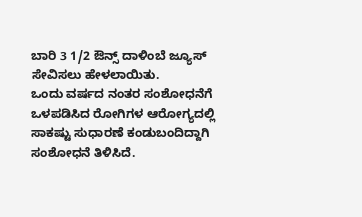ಬಾರಿ 3 1/2 ಔನ್ಸ್ ದಾಳಿಂಬೆ ಜ್ಯೂಸ್ ಸೇವಿಸಲು ಹೇಳಲಾಯಿತು.
ಒಂದು ವರ್ಷದ ನಂತರ ಸಂಶೋಧನೆಗೆ ಒಳಪಡಿಸಿದ ರೋಗಿಗಳ ಆರೋಗ್ಯದಲ್ಲಿ ಸಾಕಷ್ಟು ಸುಧಾರಣೆ ಕಂಡುಬಂದಿದ್ದಾಗಿ ಸಂಶೋಧನೆ ತಿಳಿಸಿದೆ.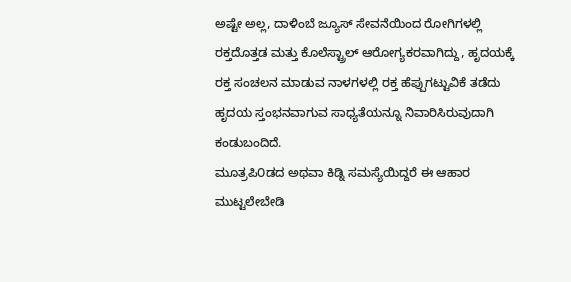ಅಷ್ಟೇ ಅಲ್ಲ, ದಾಳಿಂಬೆ ಜ್ಯೂಸ್ ಸೇವನೆಯಿಂದ ರೋಗಿಗಳಲ್ಲಿ ರಕ್ತದೊತ್ತಡ ಮತ್ತು ಕೊಲೆಸ್ಟ್ರಾಲ್ ಆರೋಗ್ಯಕರವಾಗಿದ್ದು, ಹೃದಯಕ್ಕೆ ರಕ್ತ ಸಂಚಲನ ಮಾಡುವ ನಾಳಗಳಲ್ಲಿ ರಕ್ತ ಹೆಪ್ಪುಗಟ್ಟುವಿಕೆ ತಡೆದು ಹೃದಯ ಸ್ತಂಭನವಾಗುವ ಸಾಧ್ಯತೆಯನ್ನೂ ನಿವಾರಿಸಿರುವುದಾಗಿ ಕಂಡುಬಂದಿದೆ.
ಮೂತ್ರಪಿ೦ಡದ ಅಥವಾ ಕಿಡ್ನಿ ಸಮಸ್ಯೆಯಿದ್ದರೆ ಈ ಆಹಾರ ಮುಟ್ಟಲೇಬೇಡಿ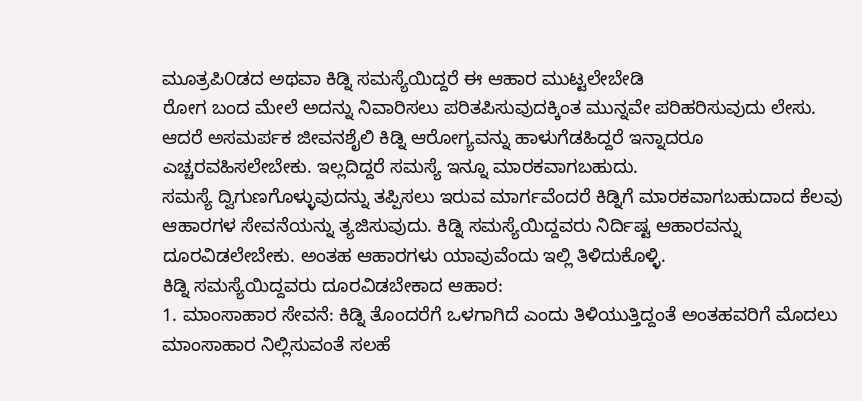ಮೂತ್ರಪಿ೦ಡದ ಅಥವಾ ಕಿಡ್ನಿ ಸಮಸ್ಯೆಯಿದ್ದರೆ ಈ ಆಹಾರ ಮುಟ್ಟಲೇಬೇಡಿ
ರೋಗ ಬಂದ ಮೇಲೆ ಅದನ್ನು ನಿವಾರಿಸಲು ಪರಿತಪಿಸುವುದಕ್ಕಿಂತ ಮುನ್ನವೇ ಪರಿಹರಿಸುವುದು ಲೇಸು. ಆದರೆ ಅಸಮರ್ಪಕ ಜೀವನಶೈಲಿ ಕಿಡ್ನಿ ಆರೋಗ್ಯವನ್ನು ಹಾಳುಗೆಡಹಿದ್ದರೆ ಇನ್ನಾದರೂ ಎಚ್ಚರವಹಿಸಲೇಬೇಕು. ಇಲ್ಲದಿದ್ದರೆ ಸಮಸ್ಯೆ ಇನ್ನೂ ಮಾರಕವಾಗಬಹುದು.
ಸಮಸ್ಯೆ ದ್ವಿಗುಣಗೊಳ್ಳುವುದನ್ನು ತಪ್ಪಿಸಲು ಇರುವ ಮಾರ್ಗವೆಂದರೆ ಕಿಡ್ನಿಗೆ ಮಾರಕವಾಗಬಹುದಾದ ಕೆಲವು ಆಹಾರಗಳ ಸೇವನೆಯನ್ನು ತ್ಯಜಿಸುವುದು. ಕಿಡ್ನಿ ಸಮಸ್ಯೆಯಿದ್ದವರು ನಿರ್ದಿಷ್ಟ ಆಹಾರವನ್ನು ದೂರವಿಡಲೇಬೇಕು. ಅಂತಹ ಆಹಾರಗಳು ಯಾವುವೆಂದು ಇಲ್ಲಿ ತಿಳಿದುಕೊಳ್ಳಿ.
ಕಿಡ್ನಿ ಸಮಸ್ಯೆಯಿದ್ದವರು ದೂರವಿಡಬೇಕಾದ ಆಹಾರ:
1. ಮಾಂಸಾಹಾರ ಸೇವನೆ: ಕಿಡ್ನಿ ತೊಂದರೆಗೆ ಒಳಗಾಗಿದೆ ಎಂದು ತಿಳಿಯುತ್ತಿದ್ದಂತೆ ಅಂತಹವರಿಗೆ ಮೊದಲು ಮಾಂಸಾಹಾರ ನಿಲ್ಲಿಸುವಂತೆ ಸಲಹೆ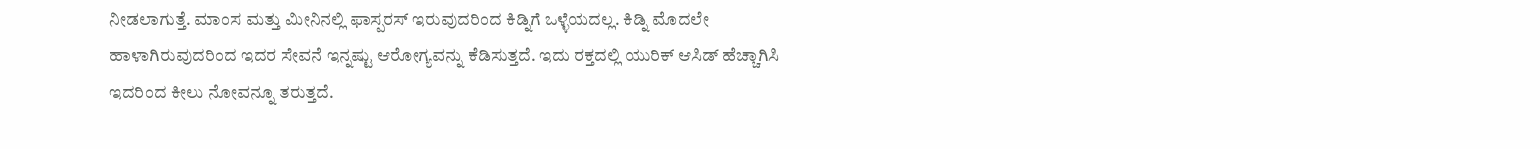ನೀಡಲಾಗುತ್ತೆ. ಮಾಂಸ ಮತ್ತು ಮೀನಿನಲ್ಲಿ ಫಾಸ್ಪರಸ್ ಇರುವುದರಿಂದ ಕಿಡ್ನಿಗೆ ಒಳ್ಳೆಯದಲ್ಲ. ಕಿಡ್ನಿ ಮೊದಲೇ ಹಾಳಾಗಿರುವುದರಿಂದ ಇದರ ಸೇವನೆ ಇನ್ನಷ್ಟು ಆರೋಗ್ಯವನ್ನು ಕೆಡಿಸುತ್ತದೆ. ಇದು ರಕ್ತದಲ್ಲಿ ಯುರಿಕ್ ಆಸಿಡ್ ಹೆಚ್ಚಾಗಿಸಿ ಇದರಿಂದ ಕೀಲು ನೋವನ್ನೂ ತರುತ್ತದೆ.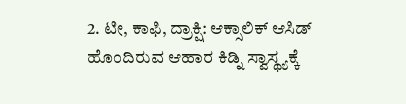2. ಟೀ, ಕಾಫಿ, ದ್ರಾಕ್ಷಿ: ಆಕ್ಸಾಲಿಕ್ ಆಸಿಡ್ ಹೊಂದಿರುವ ಆಹಾರ ಕಿಡ್ನಿ ಸ್ವಾಸ್ಥ್ಯಕ್ಕೆ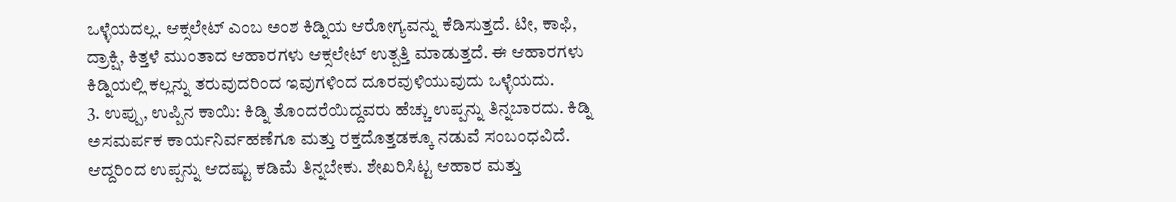ಒಳ್ಳೆಯದಲ್ಲ. ಆಕ್ಸಲೇಟ್ ಎಂಬ ಅಂಶ ಕಿಡ್ನಿಯ ಆರೋಗ್ಯವನ್ನು ಕೆಡಿಸುತ್ತದೆ. ಟೀ, ಕಾಫಿ, ದ್ರಾಕ್ಷಿ, ಕಿತ್ತಳೆ ಮುಂತಾದ ಆಹಾರಗಳು ಆಕ್ಸಲೇಟ್ ಉತ್ಪತ್ತಿ ಮಾಡುತ್ತದೆ. ಈ ಆಹಾರಗಳು ಕಿಡ್ನಿಯಲ್ಲಿ ಕಲ್ಲನ್ನು ತರುವುದರಿಂದ ಇವುಗಳಿಂದ ದೂರವುಳಿಯುವುದು ಒಳ್ಳೆಯದು.
3. ಉಪ್ಪು, ಉಪ್ಪಿನ ಕಾಯಿ: ಕಿಡ್ನಿ ತೊಂದರೆಯಿದ್ದವರು ಹೆಚ್ಚು ಉಪ್ಪನ್ನು ತಿನ್ನಬಾರದು. ಕಿಡ್ನಿ ಅಸಮರ್ಪಕ ಕಾರ್ಯನಿರ್ವಹಣೆಗೂ ಮತ್ತು ರಕ್ತದೊತ್ತಡಕ್ಕೂ ನಡುವೆ ಸಂಬಂಧವಿದೆ. ಆದ್ದರಿಂದ ಉಪ್ಪನ್ನು ಆದಷ್ಟು ಕಡಿಮೆ ತಿನ್ನಬೇಕು. ಶೇಖರಿಸಿಟ್ಟ ಆಹಾರ ಮತ್ತು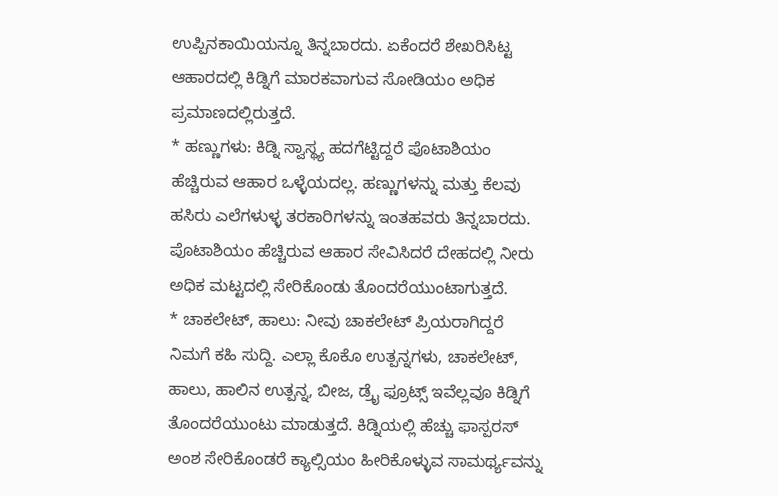ಉಪ್ಪಿನಕಾಯಿಯನ್ನೂ ತಿನ್ನಬಾರದು. ಏಕೆಂದರೆ ಶೇಖರಿಸಿಟ್ಟ ಆಹಾರದಲ್ಲಿ ಕಿಡ್ನಿಗೆ ಮಾರಕವಾಗುವ ಸೋಡಿಯಂ ಅಧಿಕ ಪ್ರಮಾಣದಲ್ಲಿರುತ್ತದೆ.
* ಹಣ್ಣುಗಳು: ಕಿಡ್ನಿ ಸ್ವಾಸ್ಥ್ಯ ಹದಗೆಟ್ಟಿದ್ದರೆ ಪೊಟಾಶಿಯಂ ಹೆಚ್ಚಿರುವ ಆಹಾರ ಒಳ್ಳೆಯದಲ್ಲ. ಹಣ್ಣುಗಳನ್ನು ಮತ್ತು ಕೆಲವು ಹಸಿರು ಎಲೆಗಳುಳ್ಳ ತರಕಾರಿಗಳನ್ನು ಇಂತಹವರು ತಿನ್ನಬಾರದು. ಪೊಟಾಶಿಯಂ ಹೆಚ್ಚಿರುವ ಆಹಾರ ಸೇವಿಸಿದರೆ ದೇಹದಲ್ಲಿ ನೀರು ಅಧಿಕ ಮಟ್ಟದಲ್ಲಿ ಸೇರಿಕೊಂಡು ತೊಂದರೆಯುಂಟಾಗುತ್ತದೆ.
* ಚಾಕಲೇಟ್, ಹಾಲು: ನೀವು ಚಾಕಲೇಟ್ ಪ್ರಿಯರಾಗಿದ್ದರೆ ನಿಮಗೆ ಕಹಿ ಸುದ್ದಿ. ಎಲ್ಲಾ ಕೊಕೊ ಉತ್ಪನ್ನಗಳು, ಚಾಕಲೇಟ್, ಹಾಲು, ಹಾಲಿನ ಉತ್ಪನ್ನ, ಬೀಜ, ಡ್ರೈ ಫ್ರೂಟ್ಸ್ ಇವೆಲ್ಲವೂ ಕಿಡ್ನಿಗೆ ತೊಂದರೆಯುಂಟು ಮಾಡುತ್ತದೆ. ಕಿಡ್ನಿಯಲ್ಲಿ ಹೆಚ್ಚು ಫಾಸ್ಪರಸ್ ಅಂಶ ಸೇರಿಕೊಂಡರೆ ಕ್ಯಾಲ್ಸಿಯಂ ಹೀರಿಕೊಳ್ಳುವ ಸಾಮರ್ಥ್ಯವನ್ನು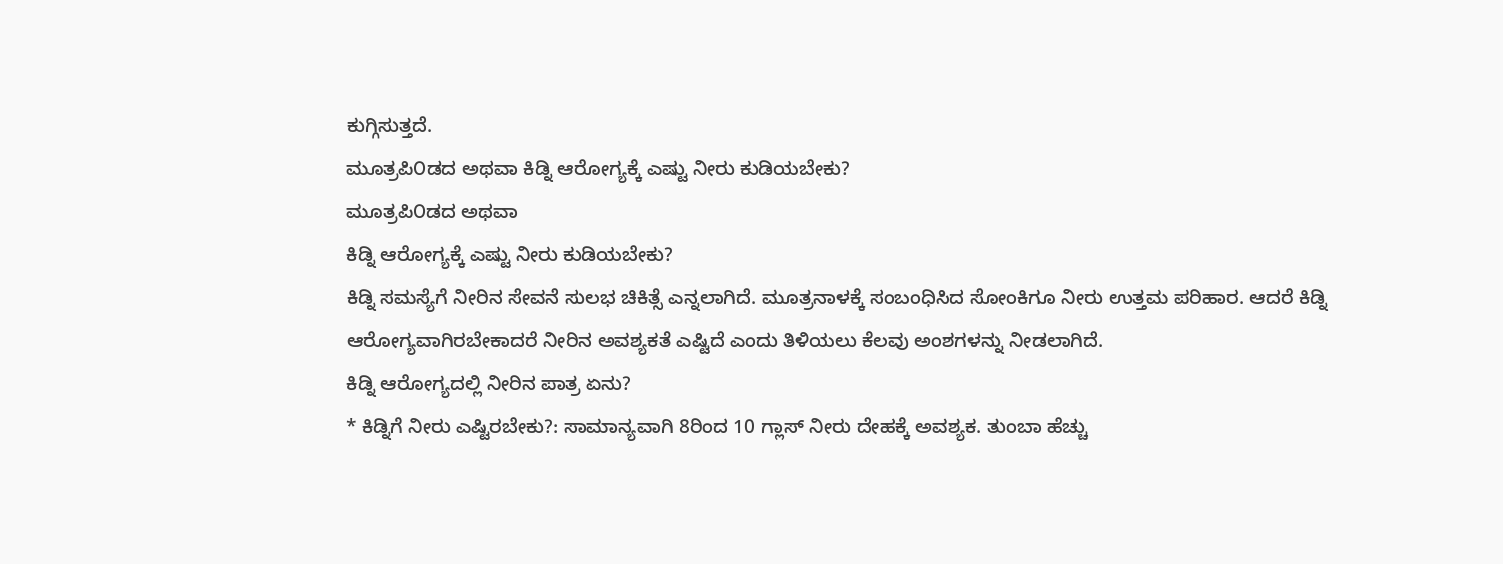ಕುಗ್ಗಿಸುತ್ತದೆ.
ಮೂತ್ರಪಿ೦ಡದ ಅಥವಾ ಕಿಡ್ನಿ ಆರೋಗ್ಯಕ್ಕೆ ಎಷ್ಟು ನೀರು ಕುಡಿಯಬೇಕು?
ಮೂತ್ರಪಿ೦ಡದ ಅಥವಾ
ಕಿಡ್ನಿ ಆರೋಗ್ಯಕ್ಕೆ ಎಷ್ಟು ನೀರು ಕುಡಿಯಬೇಕು?
ಕಿಡ್ನಿ ಸಮಸ್ಯೆಗೆ ನೀರಿನ ಸೇವನೆ ಸುಲಭ ಚಿಕಿತ್ಸೆ ಎನ್ನಲಾಗಿದೆ. ಮೂತ್ರನಾಳಕ್ಕೆ ಸಂಬಂಧಿಸಿದ ಸೋಂಕಿಗೂ ನೀರು ಉತ್ತಮ ಪರಿಹಾರ. ಆದರೆ ಕಿಡ್ನಿ ಆರೋಗ್ಯವಾಗಿರಬೇಕಾದರೆ ನೀರಿನ ಅವಶ್ಯಕತೆ ಎಷ್ಟಿದೆ ಎಂದು ತಿಳಿಯಲು ಕೆಲವು ಅಂಶಗಳನ್ನು ನೀಡಲಾಗಿದೆ.
ಕಿಡ್ನಿ ಆರೋಗ್ಯದಲ್ಲಿ ನೀರಿನ ಪಾತ್ರ ಏನು?
* ಕಿಡ್ನಿಗೆ ನೀರು ಎಷ್ಟಿರಬೇಕು?: ಸಾಮಾನ್ಯವಾಗಿ 8ರಿಂದ 10 ಗ್ಲಾಸ್ ನೀರು ದೇಹಕ್ಕೆ ಅವಶ್ಯಕ. ತುಂಬಾ ಹೆಚ್ಚು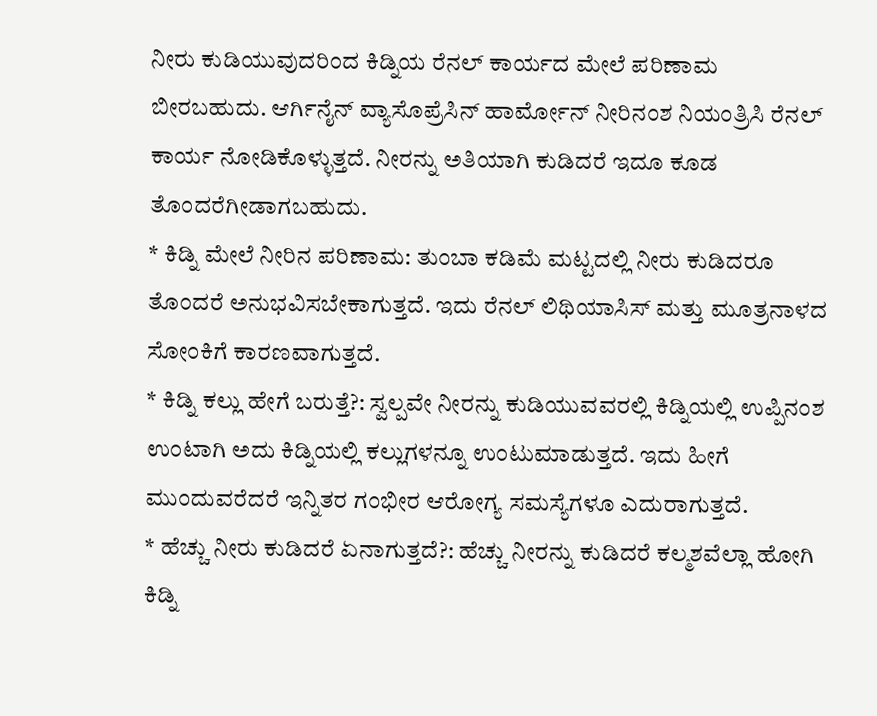ನೀರು ಕುಡಿಯುವುದರಿಂದ ಕಿಡ್ನಿಯ ರೆನಲ್ ಕಾರ್ಯದ ಮೇಲೆ ಪರಿಣಾಮ ಬೀರಬಹುದು. ಆರ್ಗಿನೈನ್ ವ್ಯಾಸೊಪ್ರೆಸಿನ್ ಹಾರ್ಮೋನ್ ನೀರಿನಂಶ ನಿಯಂತ್ರಿಸಿ ರೆನಲ್ ಕಾರ್ಯ ನೋಡಿಕೊಳ್ಳುತ್ತದೆ. ನೀರನ್ನು ಅತಿಯಾಗಿ ಕುಡಿದರೆ ಇದೂ ಕೂಡ ತೊಂದರೆಗೀಡಾಗಬಹುದು.
* ಕಿಡ್ನಿ ಮೇಲೆ ನೀರಿನ ಪರಿಣಾಮ: ತುಂಬಾ ಕಡಿಮೆ ಮಟ್ಟದಲ್ಲಿ ನೀರು ಕುಡಿದರೂ ತೊಂದರೆ ಅನುಭವಿಸಬೇಕಾಗುತ್ತದೆ. ಇದು ರೆನಲ್ ಲಿಥಿಯಾಸಿಸ್ ಮತ್ತು ಮೂತ್ರನಾಳದ ಸೋಂಕಿಗೆ ಕಾರಣವಾಗುತ್ತದೆ.
* ಕಿಡ್ನಿ ಕಲ್ಲು ಹೇಗೆ ಬರುತ್ತೆ?: ಸ್ವಲ್ಪವೇ ನೀರನ್ನು ಕುಡಿಯುವವರಲ್ಲಿ ಕಿಡ್ನಿಯಲ್ಲಿ ಉಪ್ಪಿನಂಶ ಉಂಟಾಗಿ ಅದು ಕಿಡ್ನಿಯಲ್ಲಿ ಕಲ್ಲುಗಳನ್ನೂ ಉಂಟುಮಾಡುತ್ತದೆ. ಇದು ಹೀಗೆ ಮುಂದುವರೆದರೆ ಇನ್ನಿತರ ಗಂಭೀರ ಆರೋಗ್ಯ ಸಮಸ್ಯೆಗಳೂ ಎದುರಾಗುತ್ತದೆ.
* ಹೆಚ್ಚು ನೀರು ಕುಡಿದರೆ ಏನಾಗುತ್ತದೆ?: ಹೆಚ್ಚು ನೀರನ್ನು ಕುಡಿದರೆ ಕಲ್ಮಶವೆಲ್ಲಾ ಹೋಗಿ ಕಿಡ್ನಿ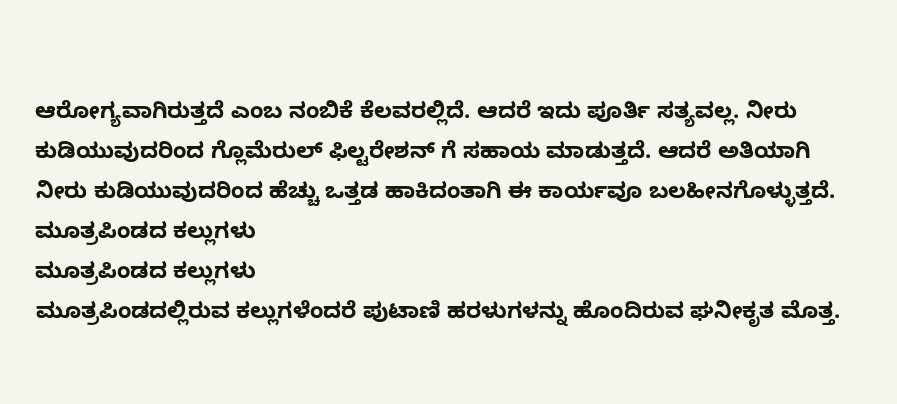ಆರೋಗ್ಯವಾಗಿರುತ್ತದೆ ಎಂಬ ನಂಬಿಕೆ ಕೆಲವರಲ್ಲಿದೆ. ಆದರೆ ಇದು ಪೂರ್ತಿ ಸತ್ಯವಲ್ಲ. ನೀರು ಕುಡಿಯುವುದರಿಂದ ಗ್ಲೊಮೆರುಲ್ ಫಿಲ್ಟರೇಶನ್ ಗೆ ಸಹಾಯ ಮಾಡುತ್ತದೆ. ಆದರೆ ಅತಿಯಾಗಿ ನೀರು ಕುಡಿಯುವುದರಿಂದ ಹೆಚ್ಚು ಒತ್ತಡ ಹಾಕಿದಂತಾಗಿ ಈ ಕಾರ್ಯವೂ ಬಲಹೀನಗೊಳ್ಳುತ್ತದೆ.
ಮೂತ್ರಪಿಂಡದ ಕಲ್ಲುಗಳು
ಮೂತ್ರಪಿಂಡದ ಕಲ್ಲುಗಳು
ಮೂತ್ರಪಿಂಡದಲ್ಲಿರುವ ಕಲ್ಲುಗಳೆಂದರೆ ಪುಟಾಣಿ ಹರಳುಗಳನ್ನು ಹೊಂದಿರುವ ಘನೀಕೃತ ಮೊತ್ತ.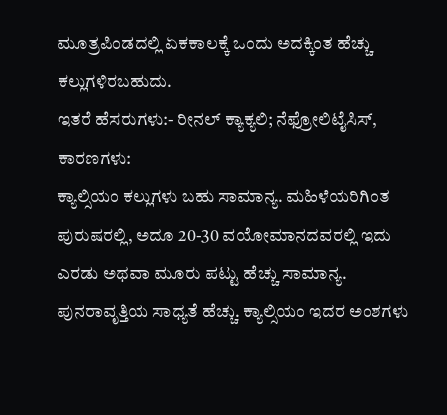ಮೂತ್ರಪಿಂಡದಲ್ಲಿ ಏಕಕಾಲಕ್ಕೆ ಒಂದು ಅದಕ್ಕಿಂತ ಹೆಚ್ಚು ಕಲ್ಲುಗಳಿರಬಹುದು.
ಇತರೆ ಹೆಸರುಗಳು:- ರೀನಲ್ ಕ್ಯಾಕ್ಯಲಿ; ನೆಫ್ರೋಲಿಟೈಸಿಸ್,
ಕಾರಣಗಳು:
ಕ್ಯಾಲ್ಸಿಯಂ ಕಲ್ಲುಗಳು ಬಹು ಸಾಮಾನ್ಯ. ಮಹಿಳೆಯರಿಗಿಂತ ಪುರುಷರಲ್ಲಿ, ಅದೂ 20-30 ವಯೋಮಾನದವರಲ್ಲಿ ಇದು ಎರಡು ಅಥವಾ ಮೂರು ಪಟ್ಟು ಹೆಚ್ಚು ಸಾಮಾನ್ಯ. ಪುನರಾವೃತ್ತಿಯ ಸಾಧ್ಯತೆ ಹೆಚ್ಚು. ಕ್ಯಾಲ್ಸಿಯಂ ಇದರ ಅಂಶಗಳು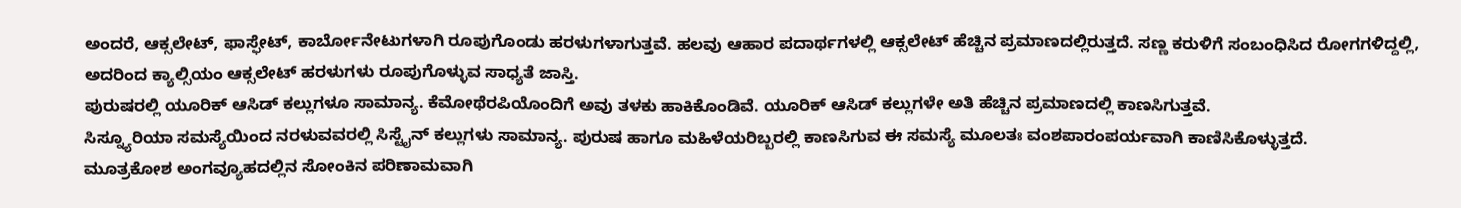ಅಂದರೆ, ಆಕ್ಸಲೇಟ್, ಫಾಸ್ಫೇಟ್, ಕಾರ್ಬೋನೇಟುಗಳಾಗಿ ರೂಪುಗೊಂಡು ಹರಳುಗಳಾಗುತ್ತವೆ. ಹಲವು ಆಹಾರ ಪದಾರ್ಥಗಳಲ್ಲಿ ಆಕ್ಸಲೇಟ್ ಹೆಚ್ಚಿನ ಪ್ರಮಾಣದಲ್ಲಿರುತ್ತದೆ. ಸಣ್ಣ ಕರುಳಿಗೆ ಸಂಬಂಧಿಸಿದ ರೋಗಗಳಿದ್ದಲ್ಲಿ, ಅದರಿಂದ ಕ್ಯಾಲ್ಸಿಯಂ ಆಕ್ಸಲೇಟ್ ಹರಳುಗಳು ರೂಪುಗೊಳ್ಳುವ ಸಾಧ್ಯತೆ ಜಾಸ್ತಿ.
ಪುರುಷರಲ್ಲಿ ಯೂರಿಕ್ ಆಸಿಡ್ ಕಲ್ಲುಗಳೂ ಸಾಮಾನ್ಯ. ಕೆಮೋಥೆರಪಿಯೊಂದಿಗೆ ಅವು ತಳಕು ಹಾಕಿಕೊಂಡಿವೆ. ಯೂರಿಕ್ ಆಸಿಡ್ ಕಲ್ಲುಗಳೇ ಅತಿ ಹೆಚ್ಚಿನ ಪ್ರಮಾಣದಲ್ಲಿ ಕಾಣಸಿಗುತ್ತವೆ.
ಸಿಸ್ನ್ಯೂರಿಯಾ ಸಮಸ್ಯೆಯಿಂದ ನರಳುವವರಲ್ಲಿ ಸಿಸ್ಟೈನ್ ಕಲ್ಲುಗಳು ಸಾಮಾನ್ಯ. ಪುರುಷ ಹಾಗೂ ಮಹಿಳೆಯರಿಬ್ಬರಲ್ಲಿ ಕಾಣಸಿಗುವ ಈ ಸಮಸ್ಯೆ ಮೂಲತಃ ವಂಶಪಾರಂಪರ್ಯವಾಗಿ ಕಾಣಿಸಿಕೊಳ್ಳುತ್ತದೆ.
ಮೂತ್ರಕೋಶ ಅಂಗವ್ಯೂಹದಲ್ಲಿನ ಸೋಂಕಿನ ಪರಿಣಾಮವಾಗಿ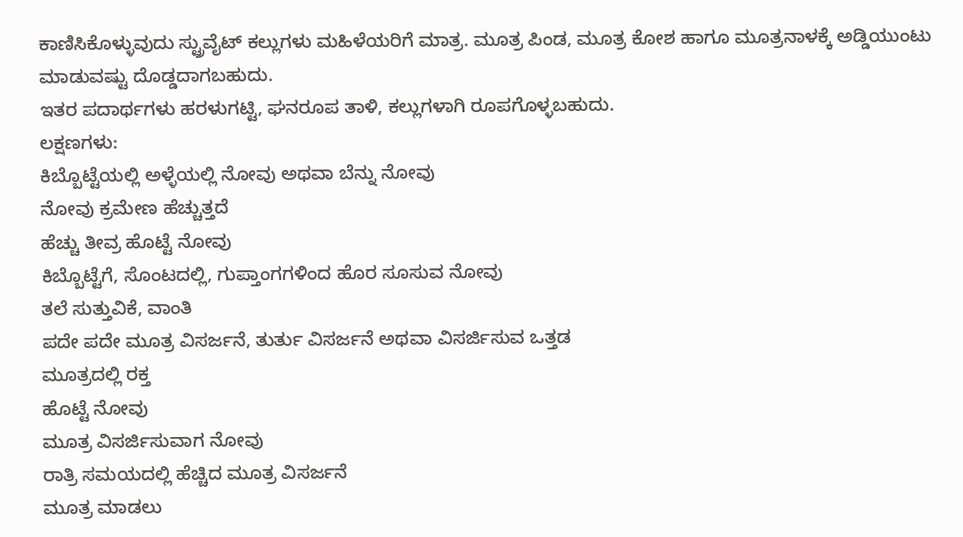ಕಾಣಿಸಿಕೊಳ್ಳುವುದು ಸ್ಟ್ರುವೈಟ್ ಕಲ್ಲುಗಳು ಮಹಿಳೆಯರಿಗೆ ಮಾತ್ರ. ಮೂತ್ರ ಪಿಂಡ, ಮೂತ್ರ ಕೋಶ ಹಾಗೂ ಮೂತ್ರನಾಳಕ್ಕೆ ಅಡ್ಡಿಯುಂಟು ಮಾಡುವಷ್ಟು ದೊಡ್ಡದಾಗಬಹುದು.
ಇತರ ಪದಾರ್ಥಗಳು ಹರಳುಗಟ್ಟಿ, ಘನರೂಪ ತಾಳಿ, ಕಲ್ಲುಗಳಾಗಿ ರೂಪಗೊಳ್ಳಬಹುದು.
ಲಕ್ಷಣಗಳು:
ಕಿಬ್ಬೊಟ್ಟೆಯಲ್ಲಿ ಅಳ್ಳೆಯಲ್ಲಿ ನೋವು ಅಥವಾ ಬೆನ್ನು ನೋವು
ನೋವು ಕ್ರಮೇಣ ಹೆಚ್ಚುತ್ತದೆ
ಹೆಚ್ಚು ತೀವ್ರ ಹೊಟ್ಟೆ ನೋವು
ಕಿಬ್ಬೊಟ್ಟೆಗೆ, ಸೊಂಟದಲ್ಲಿ, ಗುಪ್ತಾಂಗಗಳಿಂದ ಹೊರ ಸೂಸುವ ನೋವು
ತಲೆ ಸುತ್ತುವಿಕೆ, ವಾಂತಿ
ಪದೇ ಪದೇ ಮೂತ್ರ ವಿಸರ್ಜನೆ, ತುರ್ತು ವಿಸರ್ಜನೆ ಅಥವಾ ವಿಸರ್ಜಿಸುವ ಒತ್ತಡ
ಮೂತ್ರದಲ್ಲಿ ರಕ್ತ
ಹೊಟ್ಟೆ ನೋವು
ಮೂತ್ರ ವಿಸರ್ಜಿಸುವಾಗ ನೋವು
ರಾತ್ರಿ ಸಮಯದಲ್ಲಿ ಹೆಚ್ಚಿದ ಮೂತ್ರ ವಿಸರ್ಜನೆ
ಮೂತ್ರ ಮಾಡಲು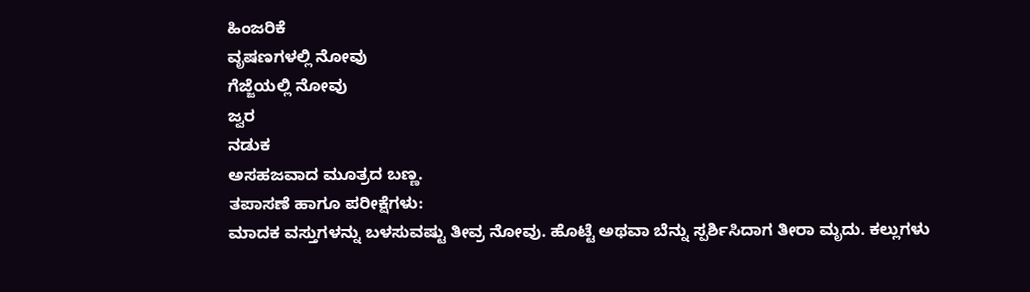ಹಿಂಜರಿಕೆ
ವೃಷಣಗಳಲ್ಲಿ ನೋವು
ಗೆಜ್ಜೆಯಲ್ಲಿ ನೋವು
ಜ್ವರ
ನಡುಕ
ಅಸಹಜವಾದ ಮೂತ್ರದ ಬಣ್ಣ.
ತಪಾಸಣೆ ಹಾಗೂ ಪರೀಕ್ಷೆಗಳು:
ಮಾದಕ ವಸ್ತುಗಳನ್ನು ಬಳಸುವಷ್ಟು ತೀವ್ರ ನೋವು. ಹೊಟ್ಟೆ ಅಥವಾ ಬೆನ್ನು ಸ್ಪರ್ಶಿಸಿದಾಗ ತೀರಾ ಮೃದು. ಕಲ್ಲುಗಳು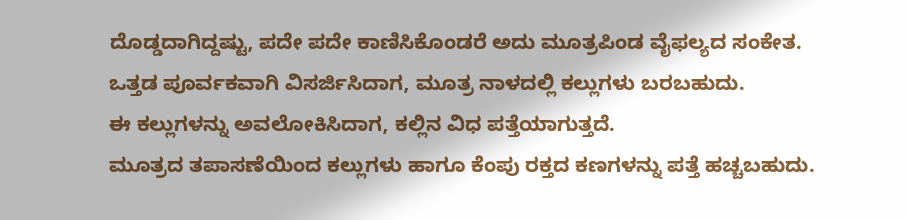ದೊಡ್ಡದಾಗಿದ್ದಷ್ಟು, ಪದೇ ಪದೇ ಕಾಣಿಸಿಕೊಂಡರೆ ಅದು ಮೂತ್ರಪಿಂಡ ವೈಫಲ್ಯದ ಸಂಕೇತ.
ಒತ್ತಡ ಪೂರ್ವಕವಾಗಿ ವಿಸರ್ಜಿಸಿದಾಗ, ಮೂತ್ರ ನಾಳದಲ್ಲಿ ಕಲ್ಲುಗಳು ಬರಬಹುದು.
ಈ ಕಲ್ಲುಗಳನ್ನು ಅವಲೋಕಿಸಿದಾಗ, ಕಲ್ಲಿನ ವಿಧ ಪತ್ತೆಯಾಗುತ್ತದೆ.
ಮೂತ್ರದ ತಪಾಸಣೆಯಿಂದ ಕಲ್ಲುಗಳು ಹಾಗೂ ಕೆಂಪು ರಕ್ತದ ಕಣಗಳನ್ನು ಪತ್ತೆ ಹಚ್ಚಬಹುದು.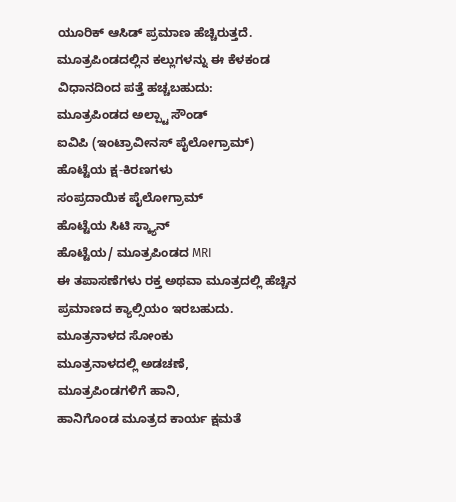ಯೂರಿಕ್ ಆಸಿಡ್ ಪ್ರಮಾಣ ಹೆಚ್ಚಿರುತ್ತದೆ.
ಮೂತ್ರಪಿಂಡದಲ್ಲಿನ ಕಲ್ಲುಗಳನ್ನು ಈ ಕೆಳಕಂಡ ವಿಧಾನದಿಂದ ಪತ್ತೆ ಹಚ್ಚಬಹುದು:
ಮೂತ್ರಪಿಂಡದ ಅಲ್ಪ್ಟಾ ಸೌಂಡ್
ಐವಿಪಿ (ಇಂಟ್ರಾವೀನಸ್ ಪೈಲೋಗ್ರಾಮ್)
ಹೊಟ್ಟೆಯ ಕ್ಷ-ಕಿರಣಗಳು
ಸಂಪ್ರದಾಯಿಕ ಪೈಲೋಗ್ರಾಮ್
ಹೊಟ್ಟೆಯ ಸಿಟಿ ಸ್ಕ್ಯಾನ್
ಹೊಟ್ಟೆಯ/ ಮೂತ್ರಪಿಂಡದ MRI
ಈ ತಪಾಸಣೆಗಳು ರಕ್ತ ಅಥವಾ ಮೂತ್ರದಲ್ಲಿ ಹೆಚ್ಚಿನ ಪ್ರಮಾಣದ ಕ್ಯಾಲ್ಸಿಯಂ ಇರಬಹುದು.
ಮೂತ್ರನಾಳದ ಸೋಂಕು
ಮೂತ್ರನಾಳದಲ್ಲಿ ಅಡಚಣೆ,
ಮೂತ್ರಪಿಂಡಗಳಿಗೆ ಹಾನಿ,
ಹಾನಿಗೊಂಡ ಮೂತ್ರದ ಕಾರ್ಯ ಕ್ಷಮತೆ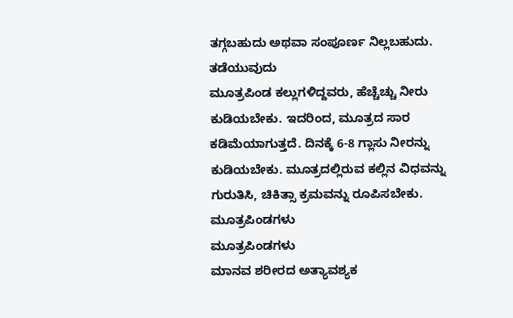ತಗ್ಗಬಹುದು ಅಥವಾ ಸಂಪೂರ್ಣ ನಿಲ್ಲಬಹುದು.
ತಡೆಯುವುದು
ಮೂತ್ರಪಿಂಡ ಕಲ್ಲುಗಳಿದ್ದವರು, ಹೆಚ್ಚೆಚ್ಚು ನೀರು ಕುಡಿಯಬೇಕು. ಇದರಿಂದ, ಮೂತ್ರದ ಸಾರ ಕಡಿಮೆಯಾಗುತ್ತದೆ. ದಿನಕ್ಕೆ 6-8 ಗ್ಲಾಸು ನೀರನ್ನು ಕುಡಿಯಬೇಕು. ಮೂತ್ರದಲ್ಲಿರುವ ಕಲ್ಲಿನ ವಿಧವನ್ನು ಗುರುತಿಸಿ, ಚಿಕಿತ್ಸಾ ಕ್ರಮವನ್ನು ರೂಪಿಸಬೇಕು.
ಮೂತ್ರಪಿಂಡಗಳು
ಮೂತ್ರಪಿಂಡಗಳು
ಮಾನವ ಶರೀರದ ಅತ್ಯಾವಶ್ಯಕ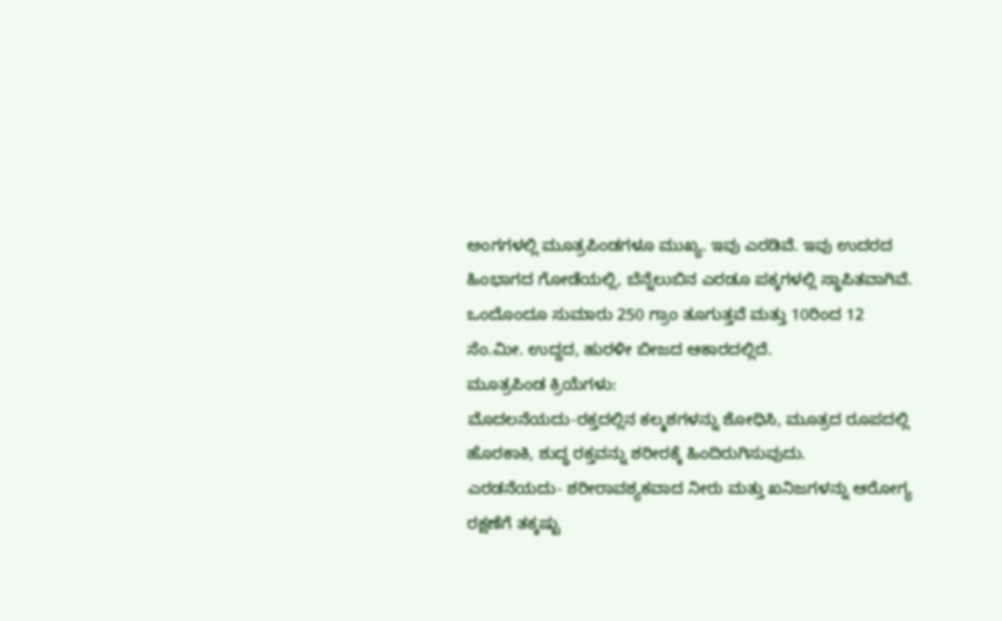ಅಂಗಗಳಲ್ಲಿ ಮೂತ್ರಪಿಂಡಗಳೂ ಮುಖ್ಯ. ಇವು ಎರಡಿವೆ. ಇವು ಉದರದ ಹಿಂಭಾಗದ ಗೋಡೆಯಲ್ಲಿ, ಬೆನ್ನೆಲುಬಿನ ಎರಡೂ ಪಕ್ಕಗಳಲ್ಲಿ ಸ್ಥಾಪಿತವಾಗಿವೆ. ಒಂದೊಂದೂ ಸುಮಾರು 250 ಗ್ರಾಂ ತೂಗುತ್ತವೆ ಮತ್ತು 10ರಿಂದ 12 ಸೆಂ.ಮೀ. ಉದ್ದದ, ಹುರಳೀ ಬೀಜದ ಆಕಾರದಲ್ಲಿದೆ.
ಮೂತ್ರಪಿಂಡ ಕ್ರಿಯೆಗಳು:
ಮೊದಲನೆಯದು-ರಕ್ತದಲ್ಲಿನ ಕಲ್ಮಶಗಳನ್ನು ಶೋಧಿಸಿ, ಮೂತ್ರದ ರೂಪದಲ್ಲಿ ಹೊರಕಾಕಿ, ಶುದ್ಧ ರಕ್ತವನ್ನು ಶರೀರಕ್ಕೆ ಹಿಂದಿರುಗಿಸುವುದು.
ಎರಡನೆಯದು- ಶರೀರಾವಶ್ಯಕವಾದ ನೀರು ಮತ್ತು ಖನಿಜಗಳನ್ನು ಆರೋಗ್ಯ ರಕ್ಷಣೆಗೆ ತಕ್ಕಷ್ಟು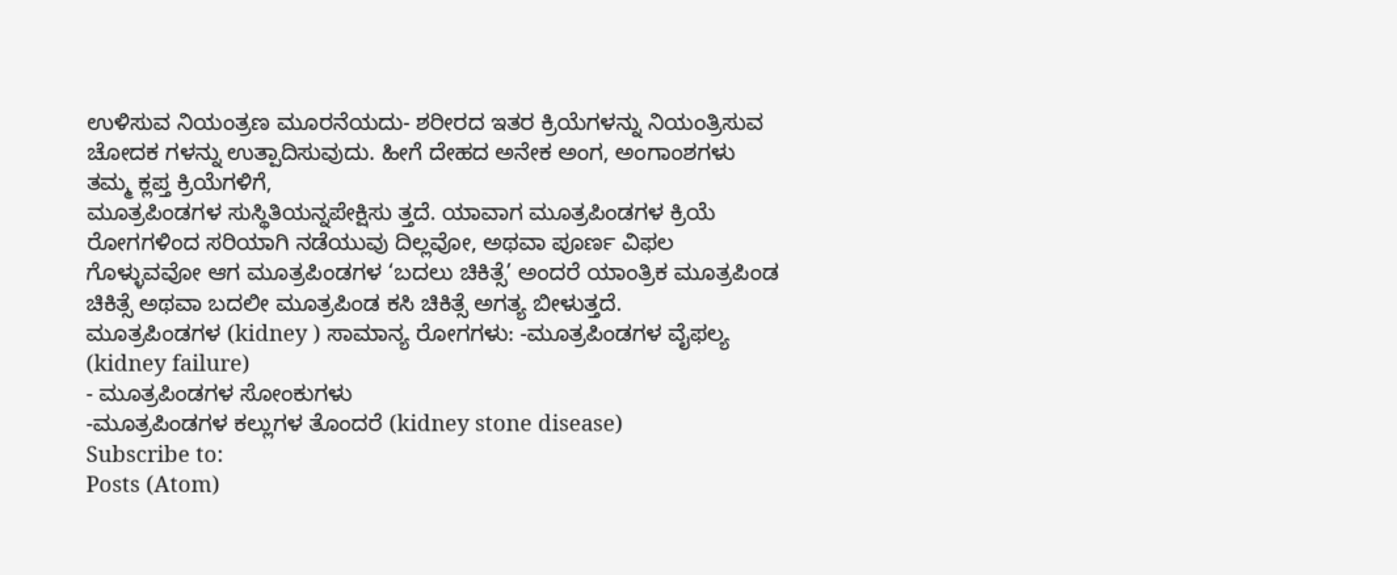ಉಳಿಸುವ ನಿಯಂತ್ರಣ ಮೂರನೆಯದು- ಶರೀರದ ಇತರ ಕ್ರಿಯೆಗಳನ್ನು ನಿಯಂತ್ರಿಸುವ ಚೋದಕ ಗಳನ್ನು ಉತ್ಪಾದಿಸುವುದು. ಹೀಗೆ ದೇಹದ ಅನೇಕ ಅಂಗ, ಅಂಗಾಂಶಗಳು ತಮ್ಮ ಕ್ಲಪ್ತ ಕ್ರಿಯೆಗಳಿಗೆ,
ಮೂತ್ರಪಿಂಡಗಳ ಸುಸ್ಥಿತಿಯನ್ನಪೇಕ್ಷಿಸು ತ್ತದೆ. ಯಾವಾಗ ಮೂತ್ರಪಿಂಡಗಳ ಕ್ರಿಯೆ ರೋಗಗಳಿಂದ ಸರಿಯಾಗಿ ನಡೆಯುವು ದಿಲ್ಲವೋ, ಅಥವಾ ಪೂರ್ಣ ವಿಫಲ ಗೊಳ್ಳುವವೋ ಆಗ ಮೂತ್ರಪಿಂಡಗಳ ‘ಬದಲು ಚಿಕಿತ್ಸೆ’ ಅಂದರೆ ಯಾಂತ್ರಿಕ ಮೂತ್ರಪಿಂಡ ಚಿಕಿತ್ಸೆ ಅಥವಾ ಬದಲೀ ಮೂತ್ರಪಿಂಡ ಕಸಿ ಚಿಕಿತ್ಸೆ ಅಗತ್ಯ ಬೀಳುತ್ತದೆ.
ಮೂತ್ರಪಿಂಡಗಳ (kidney ) ಸಾಮಾನ್ಯ ರೋಗಗಳು: -ಮೂತ್ರಪಿಂಡಗಳ ವೈಫಲ್ಯ (kidney failure)
- ಮೂತ್ರಪಿಂಡಗಳ ಸೋಂಕುಗಳು
-ಮೂತ್ರಪಿಂಡಗಳ ಕಲ್ಲುಗಳ ತೊಂದರೆ (kidney stone disease)
Subscribe to:
Posts (Atom)